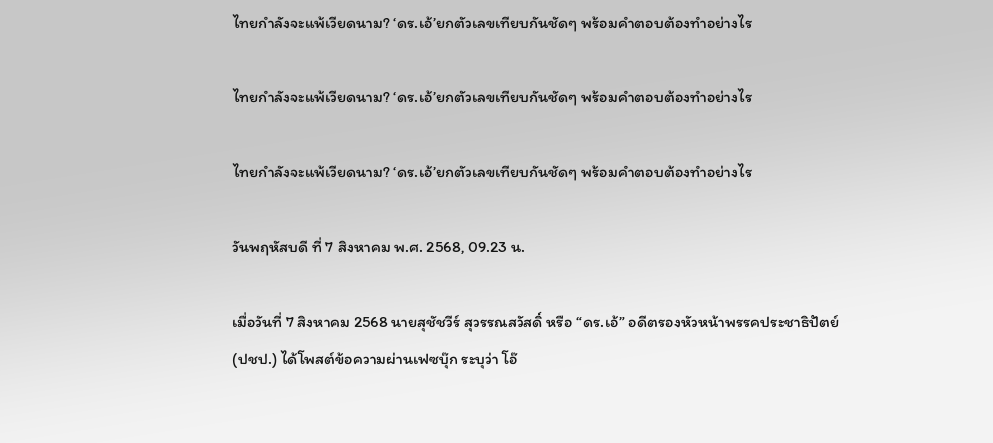ไทยกำลังจะแพ้เวียดนาม? ‘ดร.เอ้’ยกตัวเลขเทียบกันชัดๆ พร้อมคำตอบต้องทำอย่างไร

ไทยกำลังจะแพ้เวียดนาม? ‘ดร.เอ้’ยกตัวเลขเทียบกันชัดๆ พร้อมคำตอบต้องทำอย่างไร

ไทยกำลังจะแพ้เวียดนาม? ‘ดร.เอ้’ยกตัวเลขเทียบกันชัดๆ พร้อมคำตอบต้องทำอย่างไร

วันพฤหัสบดี ที่ 7 สิงหาคม พ.ศ. 2568, 09.23 น.

เมื่อวันที่ 7 สิงหาคม 2568 นายสุชัชวีร์ สุวรรณสวัสดิ์ หรือ “ดร.เอ้” อดีตรองหัวหน้าพรรคประชาธิปัตย์ (ปชป.) ได้โพสต์ข้อความผ่านเฟซบุ๊ก ระบุว่า โอ๊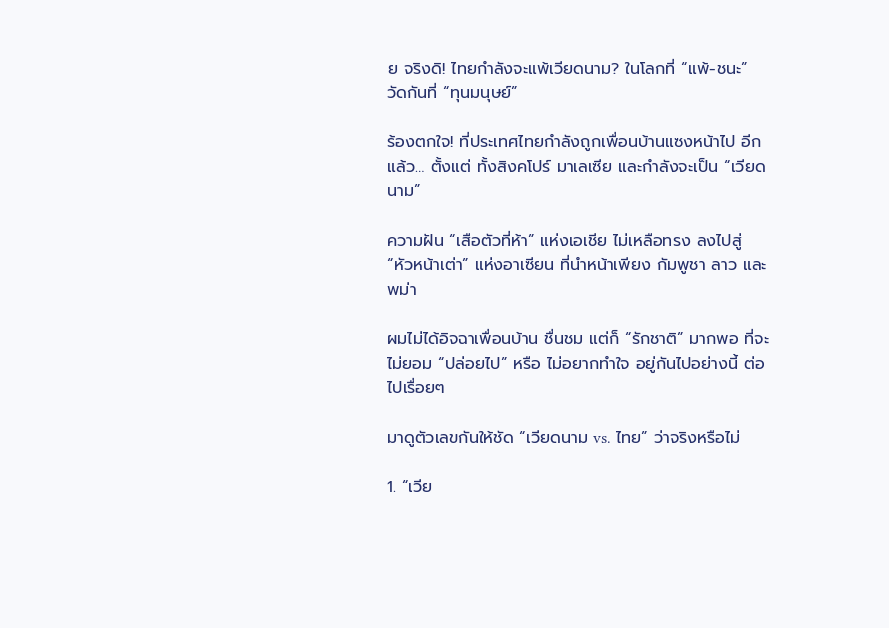ย จริงดิ! ไทยกำลังจะแพ้เวียดนาม? ในโลกที่ “แพ้-ชนะ” วัดกันที่ “ทุนมนุษย์”

ร้องตกใจ! ที่ประเทศไทยกำลังถูกเพื่อนบ้านแซงหน้าไป อีกแล้ว… ตั้งแต่ ทั้งสิงคโปร์ มาเลเซีย และกำลังจะเป็น “เวียดนาม”

ความฝัน “เสือตัวที่ห้า” แห่งเอเชีย ไม่เหลือทรง ลงไปสู่ “หัวหน้าเต่า” แห่งอาเซียน ที่นำหน้าเพียง กัมพูชา ลาว และพม่า

ผมไม่ได้อิจฉาเพื่อนบ้าน ชื่นชม แต่ก็ “รักชาติ” มากพอ ที่จะไม่ยอม “ปล่อยไป” หรือ ไม่อยากทำใจ อยู่กันไปอย่างนี้ ต่อไปเรื่อยๆ

มาดูตัวเลขกันให้ชัด “เวียดนาม vs. ไทย” ว่าจริงหรือไม่

1. “เวีย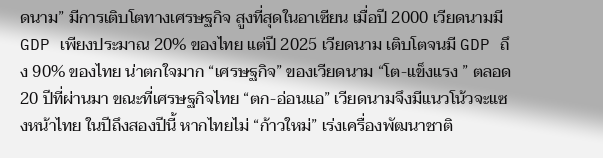ดนาม” มีการเติบโตทางเศรษฐกิจ สูงที่สุดในอาเซียน เมื่อปี 2000 เวียดนามมี GDP เพียงประมาณ 20% ของไทย แต่ปี 2025 เวียดนาม เติบโตจนมี GDP ถึง 90% ของไทย น่าตกใจมาก “เศรษฐกิจ” ของเวียดนาม “โต-แข็งแรง ” ตลอด 20 ปีที่ผ่านมา ขณะที่เศรษฐกิจไทย “ตก-อ่อนแอ” เวียดนามจึงมีแนวโน้วจะแซงหน้าไทย ในปีถึงสองปีนี้ หากไทยไม่ “ก้าวใหม่” เร่งเครื่องพัฒนาชาติ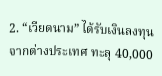2. “เวียดนาม” ได้รับเงินลงทุนจากต่างประเทศ ทะลุ 40,000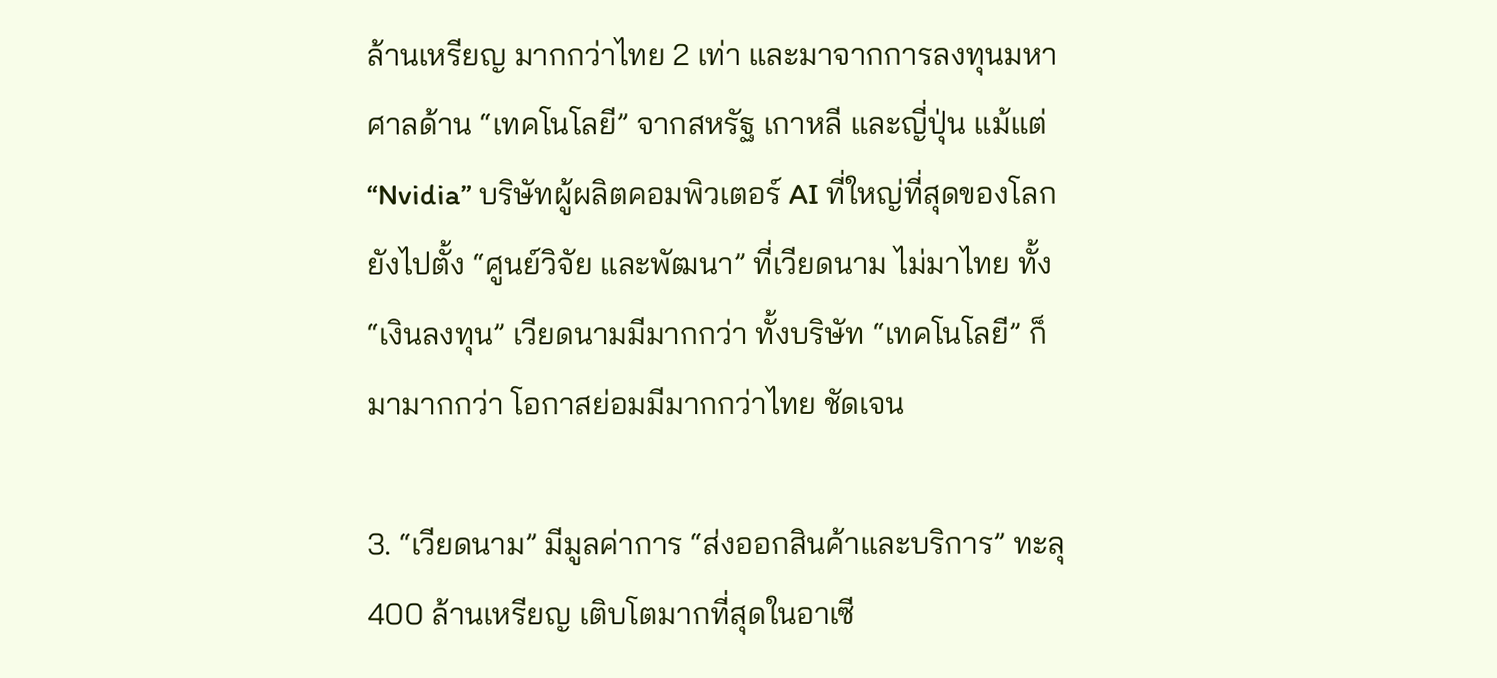ล้านเหรียญ มากกว่าไทย 2 เท่า และมาจากการลงทุนมหาศาลด้าน “เทคโนโลยี” จากสหรัฐ เกาหลี และญี่ปุ่น แม้แต่ “Nvidia” บริษัทผู้ผลิตคอมพิวเตอร์ AI ที่ใหญ่ที่สุดของโลก ยังไปตั้ง “ศูนย์วิจัย และพัฒนา” ที่เวียดนาม ไม่มาไทย ทั้ง “เงินลงทุน” เวียดนามมีมากกว่า ทั้งบริษัท “เทคโนโลยี” ก็มามากกว่า โอกาสย่อมมีมากกว่าไทย ชัดเจน

3. “เวียดนาม” มีมูลค่าการ “ส่งออกสินค้าและบริการ” ทะลุ 400 ล้านเหรียญ เติบโตมากที่สุดในอาเซี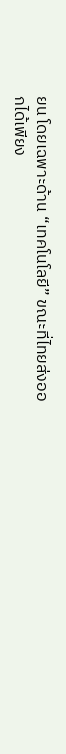ยน โดยเฉพาะด้าน “เทคโนโลยี” ขณะที่ไทยส่งออกได้เพียง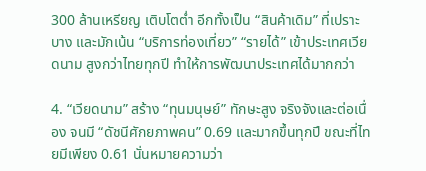300 ล้านเหรียญ เติบโตต่ำ อีกทั้งเป็น “สินค้าเดิม” ที่เปราะบาง และมักเน้น “บริการท่องเที่ยว” “รายได้” เข้าประเทศเวียดนาม สูงกว่าไทยทุกปี ทำให้การพัฒนาประเทศได้มากกว่า

4. “เวียดนาม” สร้าง “ทุนมนุษย์” ทักษะสูง จริงจังและต่อเนื่อง จนมี “ดัชนีศักยภาพคน” 0.69 และมากขึ้นทุกปี ขณะที่ไทยมีเพียง 0.61 นั่นหมายความว่า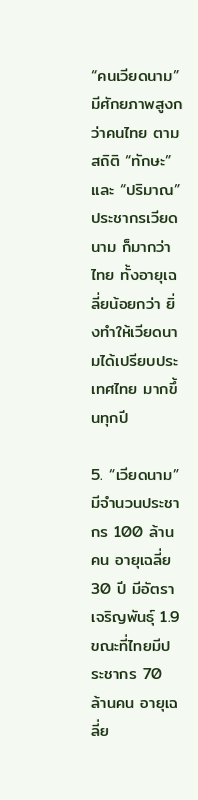“คนเวียดนาม” มีศักยภาพสูงกว่าคนไทย ตามสถิติ “ทักษะ” และ “ปริมาณ” ประชากรเวียดนาม ก็มากว่าไทย ทั้งอายุเฉลี่ยน้อยกว่า ยิ่งทำให้เวียดนามได้เปรียบประเทศไทย มากขึ้นทุกปี

5. “เวียดนาม” มีจำนวนประชากร 100 ล้านคน อายุเฉลี่ย 30 ปี มีอัตราเจริญพันธุ์ 1.9 ขณะที่ไทยมีประชากร 70 ล้านคน อายุเฉลี่ย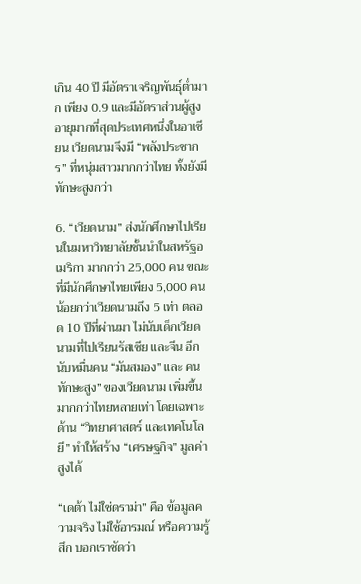เกิน 40 ปี มีอัตราเจริญพันธุ์ต่ำมาก เพียง 0.9 และมีอัตราส่วนผู้สูงอายุมากที่สุดประเทศหนึ่งในอาเซียน เวียดนามจึงมี “พลังประชากร” ที่หนุ่มสาวมากกว่าไทย ทั้งยังมีทักษะสูงกว่า

6. “เวียดนาม” ส่งนักศึกษาไปเรียนในมหาวิทยาลัยชั้นนำในสหรัฐอเมริกา มากกว่า 25,000 คน ขณะที่มีนักศึกษาไทยเพียง 5,000 คน น้อยกว่าเวียดนามถึง 5 เท่า ตลอด 10 ปีที่ผ่านมา ไม่นับเด็กเวียดนามที่ไปเรียนรัสเซีย และจีน อีกนับหมื่นคน “มันสมอง” และ คนทักษะสูง” ของเวียดนาม เพิ่มขึ้นมากกว่าไทยหลายเท่า โดยเฉพาะด้าน “วิทยาศาสตร์ และเทคโนโลยี” ทำให้สร้าง “เศรษฐกิจ” มูลค่าสูงได้

“เดต้า ไม่ใช่ดราม่า” คือ ข้อมูลความจริง ไม่ใช้อารมณ์ หรือความรู้สึก บอกเราชัดว่า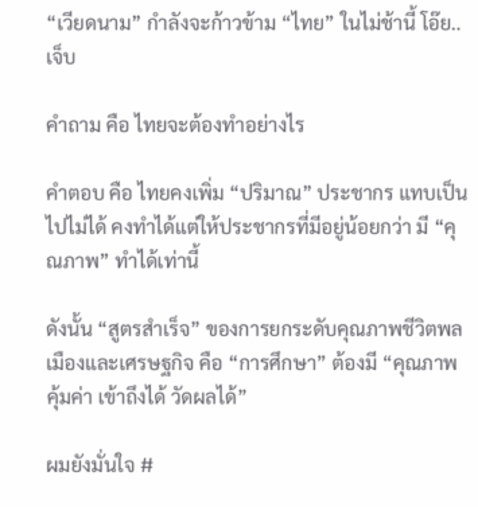“เวียดนาม” กำลังจะก้าวข้าม “ไทย” ในไม่ช้านี้ โอ๊ย..เจ็บ

คำถาม คือ ไทยจะต้องทำอย่างไร

คำตอบ คือ ไทยคงเพิ่ม “ปริมาณ” ประชากร แทบเป็นไปไม่ได้ คงทำได้แต่ให้ประชากรที่มีอยู่น้อยกว่า มี “คุณภาพ” ทำได้เท่านี้

ดังนั้น “สูตรสำเร็จ” ของการยกระดับคุณภาพชีวิตพลเมืองและเศรษฐกิจ คือ “การศึกษา” ต้องมี “คุณภาพ คุ้มค่า เข้าถึงได้ วัดผลได้”

ผมยังมั่นใจ #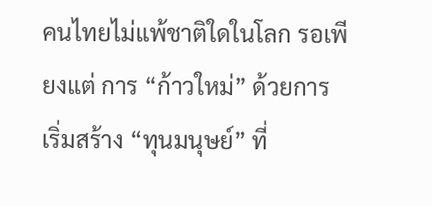คนไทยไม่แพ้ชาติใดในโลก รอเพียงแต่ การ “ก้าวใหม่” ด้วยการเริ่มสร้าง “ทุนมนุษย์” ที่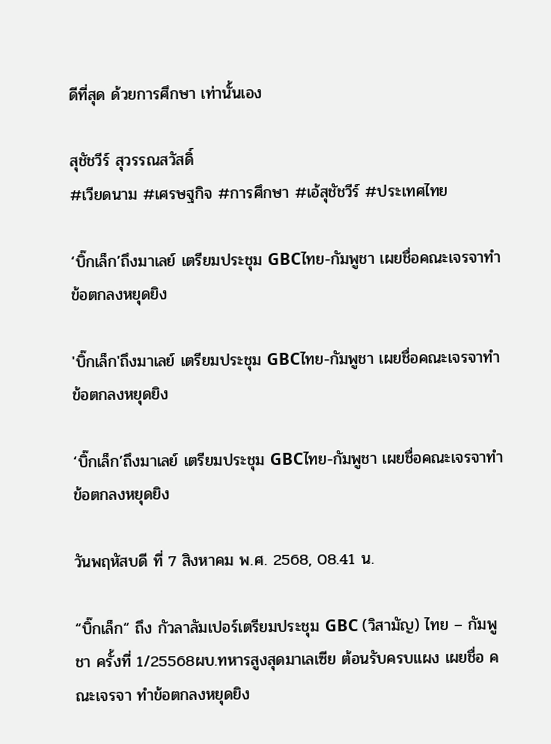ดีที่สุด ด้วยการศึกษา เท่านั้นเอง

สุชัชวีร์ สุวรรณสวัสดิ์
#เวียดนาม #เศรษฐกิจ #การศึกษา #เอ้สุชัชวีร์ #ประเทศไทย

‘บิ๊กเล็ก’ถึงมาเลย์ เตรียมประชุม GBCไทย-กัมพูชา เผยชื่อคณะเจรจาทำข้อตกลงหยุดยิง

'บิ๊กเล็ก'ถึงมาเลย์ เตรียมประชุม GBCไทย-กัมพูชา เผยชื่อคณะเจรจาทำข้อตกลงหยุดยิง

‘บิ๊กเล็ก’ถึงมาเลย์ เตรียมประชุม GBCไทย-กัมพูชา เผยชื่อคณะเจรจาทำข้อตกลงหยุดยิง

วันพฤหัสบดี ที่ 7 สิงหาคม พ.ศ. 2568, 08.41 น.

“บิ๊กเล็ก“ ถึง กัวลาลัมเปอร์เตรียมประชุม GBC (วิสามัญ) ไทย – กัมพูชา ครั้งที่ 1/25568ผบ.ทหารสูงสุดมาเลเซีย ต้อนรับครบแผง เผยชื่อ คณะเจรจา ทำข้อตกลงหยุดยิง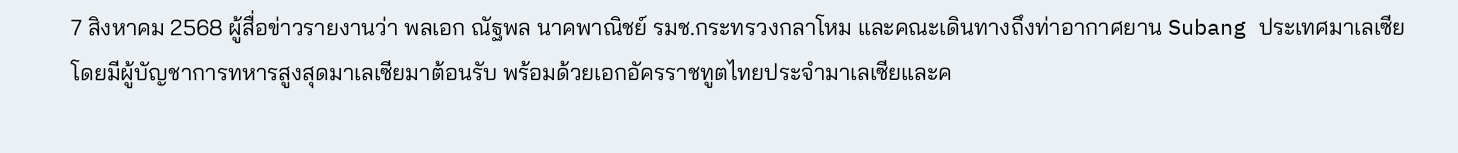7 สิงหาคม 2568 ผู้สื่อข่าวรายงานว่า พลเอก ณัฐพล นาคพาณิชย์ รมช.กระทรวงกลาโหม และคณะเดินทางถึงท่าอากาศยาน Subang ประเทศมาเลเซีย โดยมีผู้บัญชาการทหารสูงสุดมาเลเซียมาต้อนรับ พร้อมด้วยเอกอัครราชทูตไทยประจำมาเลเซียและค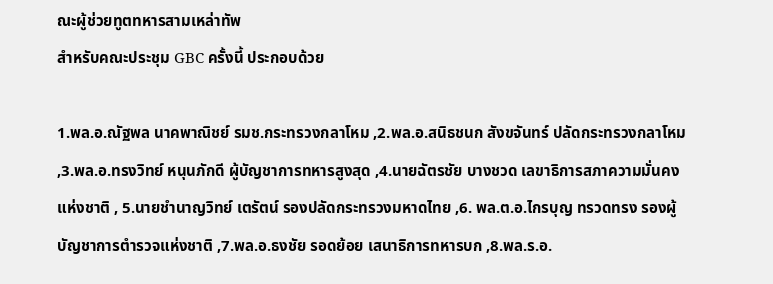ณะผู้ช่วยทูตทหารสามเหล่าทัพ
สำหรับคณะประชุม GBC ครั้งนี้ ประกอบด้วย

1.พล.อ.ณัฐพล นาคพาณิชย์ รมช.กระทรวงกลาโหม ,2.พล.อ.สนิธชนก สังขจันทร์ ปลัดกระทรวงกลาโหม ,3.พล.อ.ทรงวิทย์ หนุนภักดี ผู้บัญชาการทหารสูงสุด ,4.นายฉัตรชัย บางชวด เลขาธิการสภาความมั่นคงแห่งชาติ , 5.นายชำนาญวิทย์ เตรัตน์ รองปลัดกระทรวงมหาดไทย ,6. พล.ต.อ.ไกรบุญ ทรวดทรง รองผู้บัญชาการตำรวจแห่งชาติ ,7.พล.อ.ธงชัย รอดย้อย เสนาธิการทหารบก ,8.พล.ร.อ.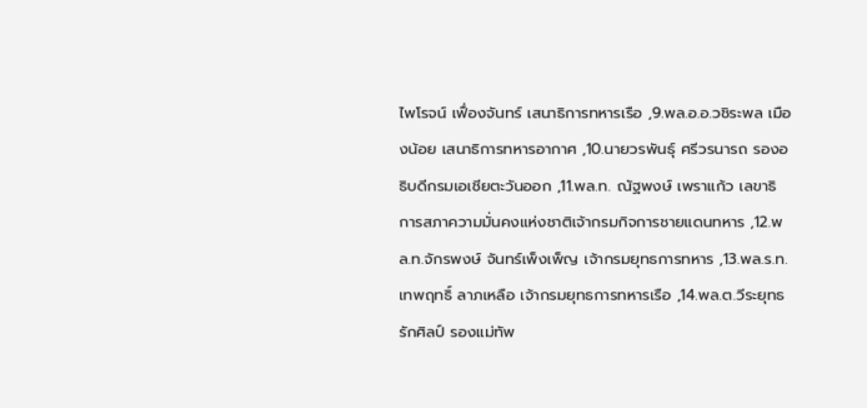ไพโรจน์ เฟื่องจันทร์ เสนาธิการทหารเรือ ,9.พล.อ.อ.วชิระพล เมืองน้อย เสนาธิการทหารอากาศ ,10.นายวรพันธุ์ ศรีวรนารถ รองอธิบดีกรมเอเชียตะวันออก ,11.พล.ท. ณัฐพงษ์ เพราแก้ว เลขาธิการสภาความมั่นคงแห่งชาติเจ้ากรมกิจการชายแดนทหาร ,12.พล.ท.จักรพงษ์ จันทร์เพ็งเพ็ญ เจ้ากรมยุทธการทหาร ,13.พล.ร.ท.เทพฤทธิ์ ลาภเหลือ เจ้ากรมยุทธการทหารเรือ ,14.พล.ต.วีระยุทธ รักศิลป์ รองแม่ทัพ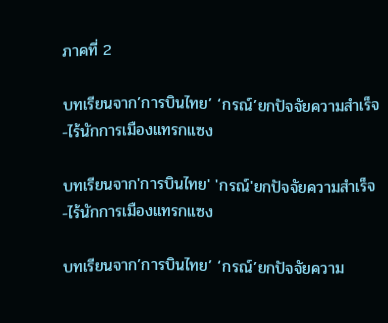ภาคที่ 2

บทเรียนจาก’การบินไทย’ ‘กรณ์’ยกปัจจัยความสำเร็จ-ไร้นักการเมืองแทรกแซง

บทเรียนจาก'การบินไทย' 'กรณ์'ยกปัจจัยความสำเร็จ-ไร้นักการเมืองแทรกแซง

บทเรียนจาก’การบินไทย’ ‘กรณ์’ยกปัจจัยความ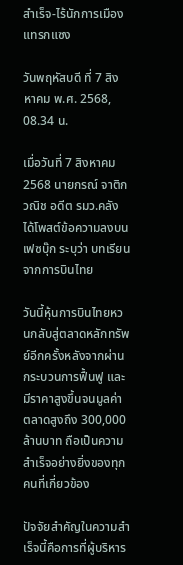สำเร็จ-ไร้นักการเมืองแทรกแซง

วันพฤหัสบดี ที่ 7 สิงหาคม พ.ศ. 2568, 08.34 น.

เมื่อวันที่ 7 สิงหาคม 2568 นายกรณ์ จาติกวณิช อดีต รมว.คลัง ได้โพสต์ข้อความลงบนเฟซบุ๊ก ระบุว่า บทเรียนจากการบินไทย

วันนี้หุ้นการบินไทยหวนกลับสู่ตลาดหลักทรัพย์อีกครั้งหลังจากผ่านกระบวนการฟื้นฟู และมีราคาสูงขึ้นจนมูลค่าตลาดสูงถึง 300,000 ล้านบาท ถือเป็นความสำเร็จอย่างยิ่งของทุกคนที่เกี่ยวข้อง

ปัจจัยสำคัญในความสำเร็จนี้คือการที่ผู้บริหาร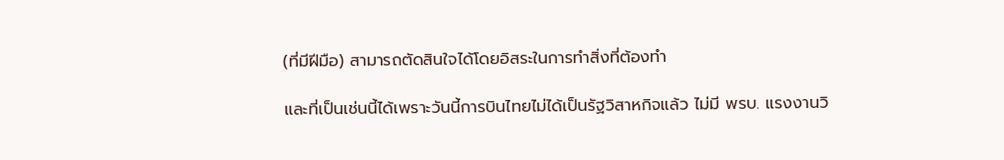(ที่มีฝีมือ) สามารถตัดสินใจได้โดยอิสระในการทำสิ่งที่ต้องทำ

และที่เป็นเช่นนี้ได้เพราะวันนี้การบินไทยไม่ได้เป็นรัฐวิสาหกิจแล้ว ไม่มี พรบ. แรงงานวิ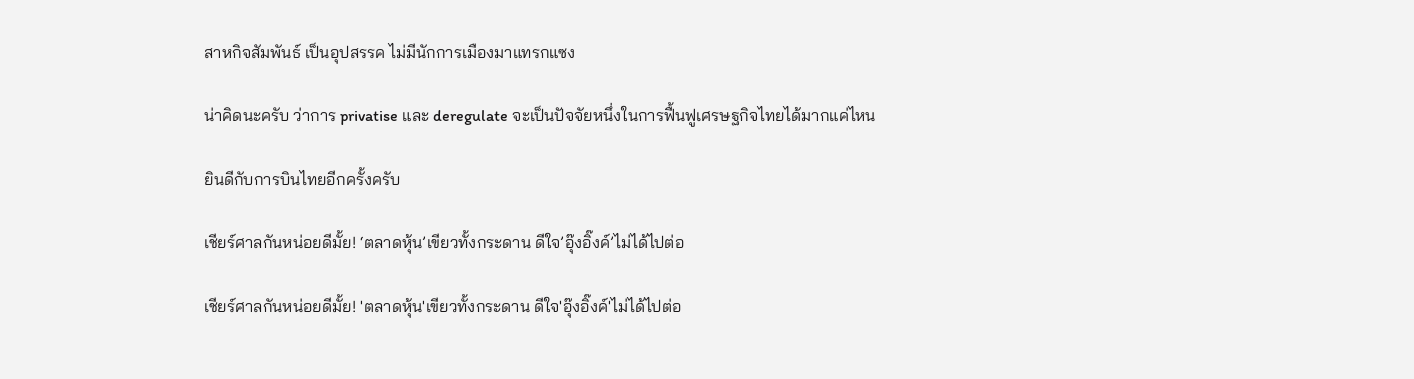สาหกิจสัมพันธ์ เป็นอุปสรรค ไม่มีนักการเมืองมาแทรกแซง

น่าคิดนะครับ ว่าการ privatise และ deregulate จะเป็นปัจจัยหนึ่งในการฟื้นฟูเศรษฐกิจไทยได้มากแค่ไหน

ยินดีกับการบินไทยอีกครั้งครับ

เชียร์ศาลกันหน่อยดีมั้ย! ‘ตลาดหุ้น’เขียวทั้งกระดาน ดีใจ’อุ๊งอิ๊งค์’ไม่ได้ไปต่อ

เชียร์ศาลกันหน่อยดีมั้ย! 'ตลาดหุ้น'เขียวทั้งกระดาน ดีใจ'อุ๊งอิ๊งค์'ไม่ได้ไปต่อ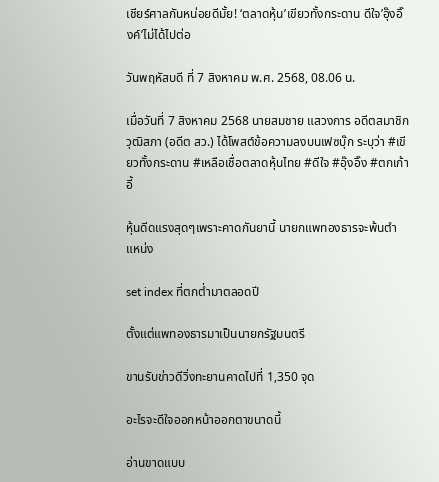เชียร์ศาลกันหน่อยดีมั้ย! ‘ตลาดหุ้น’เขียวทั้งกระดาน ดีใจ’อุ๊งอิ๊งค์’ไม่ได้ไปต่อ

วันพฤหัสบดี ที่ 7 สิงหาคม พ.ศ. 2568, 08.06 น.

เมื่อวันที่ 7 สิงหาคม 2568 นายสมชาย แสวงการ อดีตสมาชิกวุฒิสภา (อดีต สว.) ได้โพสต์ข้อความลงบนเฟซบุ๊ก ระบุว่า #เขียวทั้งกระดาน #เหลือเชื่อตลาดหุ้นไทย #ดีใจ #อุ๊งอิ๊ง #ตกเก้าอี้

หุ้นดีดแรงสุดๆเพราะคาดกันยานี้ นายกแพทองธารจะพ้นตำแหน่ง

set index ที่ตกต่ำมาตลอดปี

ตั้งแต่แพทองธารมาเป็นนายกรัฐมนตรี

ขานรับข่าวดีวิ่งทะยานคาดไปที่ 1,350 จุด

อะไรจะดีใจออกหน้าออกตาขนาดนี้

อ่านขาดแบบ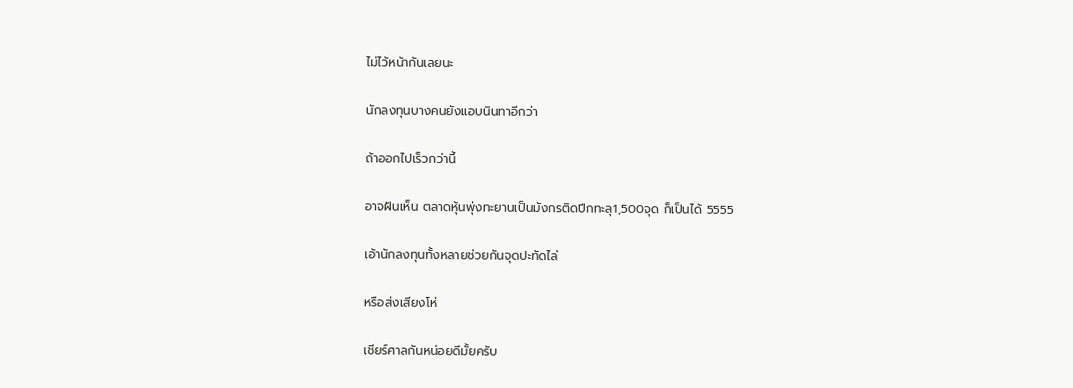ไม่ไว้หน้ากันเลยนะ

นักลงทุนบางคนยังแอบนินทาอีกว่า

ถ้าออกไปเร็วกว่านี้

อาจฝันเห็น ตลาดหุ้นพุ่งทะยานเป็นมังกรติดปีกทะลุ1,500จุด ก็เป็นได้ 5555

เอ้านักลงทุนทั้งหลายช่วยกันจุดปะทัดไล่

หรือส่งเสียงโห่

เชียร์ศาลกันหน่อยดีมั้ยครับ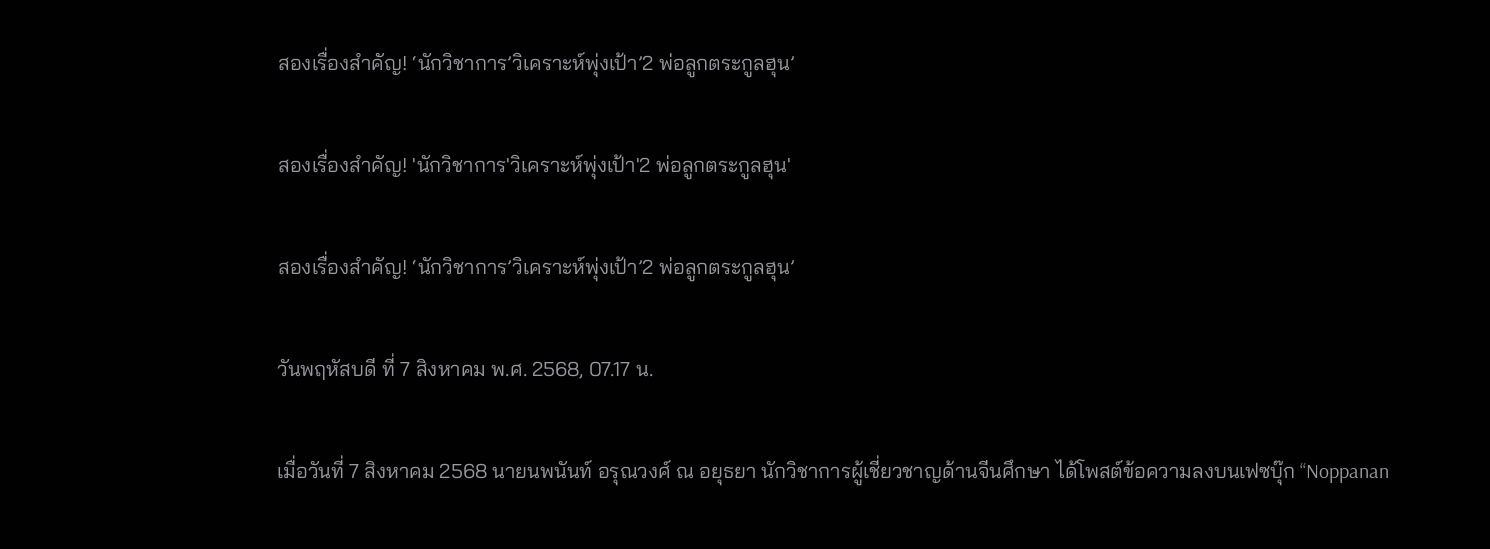สองเรื่องสำคัญ! ‘นักวิชาการ’วิเคราะห์พุ่งเป้า’2 พ่อลูกตระกูลฮุน’

สองเรื่องสำคัญ! 'นักวิชาการ'วิเคราะห์พุ่งเป้า'2 พ่อลูกตระกูลฮุน'

สองเรื่องสำคัญ! ‘นักวิชาการ’วิเคราะห์พุ่งเป้า’2 พ่อลูกตระกูลฮุน’

วันพฤหัสบดี ที่ 7 สิงหาคม พ.ศ. 2568, 07.17 น.

เมื่อวันที่ 7 สิงหาคม 2568 นายนพนันท์ อรุณวงศ์ ณ อยุธยา นักวิชาการผู้เชี่ยวชาญด้านจีนศึกษา ได้โพสต์ข้อความลงบนเฟซบุ๊ก “Noppanan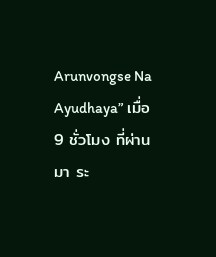Arunvongse Na Ayudhaya” เมื่อ 9 ชั่วโมง ที่ผ่านมา ระ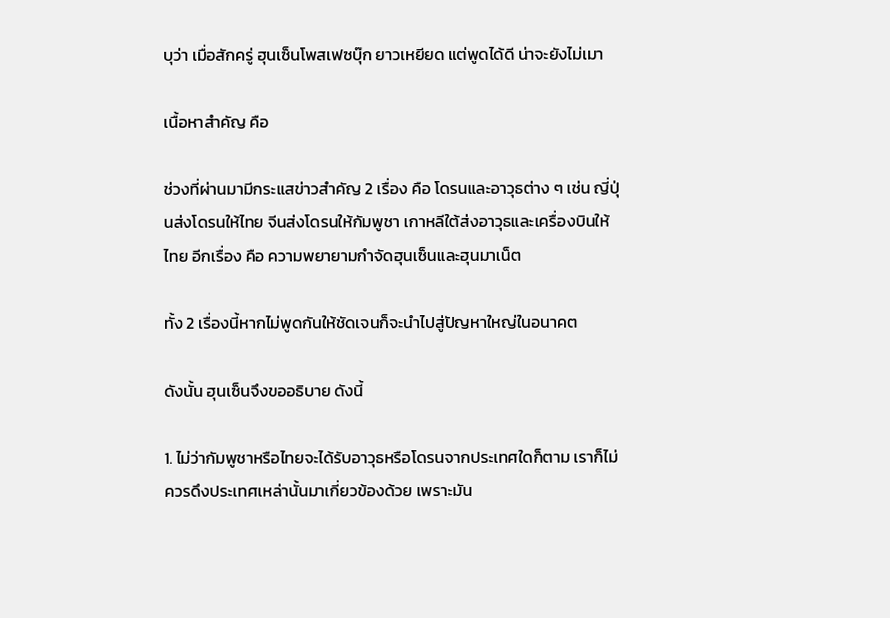บุว่า เมื่อสักครู่ ฮุนเซ็นโพสเฟซบุ๊ก ยาวเหยียด แต่พูดได้ดี น่าจะยังไม่เมา

เนื้อหาสำคัญ คือ

ช่วงที่ผ่านมามีกระแสข่าวสำคัญ 2 เรื่อง คือ โดรนและอาวุธต่าง ๆ เช่น ญี่ปุ่นส่งโดรนให้ไทย จีนส่งโดรนให้กัมพูชา เกาหลีใต้ส่งอาวุธและเครื่องบินให้ไทย อีกเรื่อง คือ ความพยายามกำจัดฮุนเซ็นและฮุนมาเน็ต

ทั้ง 2 เรื่องนี้หากไม่พูดกันให้ชัดเจนก็จะนำไปสู่ปัญหาใหญ่ในอนาคต

ดังนั้น ฮุนเซ็นจึงขออธิบาย ดังนี้

1. ไม่ว่ากัมพูชาหรือไทยจะได้รับอาวุธหรือโดรนจากประเทศใดก็ตาม เราก็ไม่ควรดึงประเทศเหล่านั้นมาเกี่ยวข้องด้วย เพราะมัน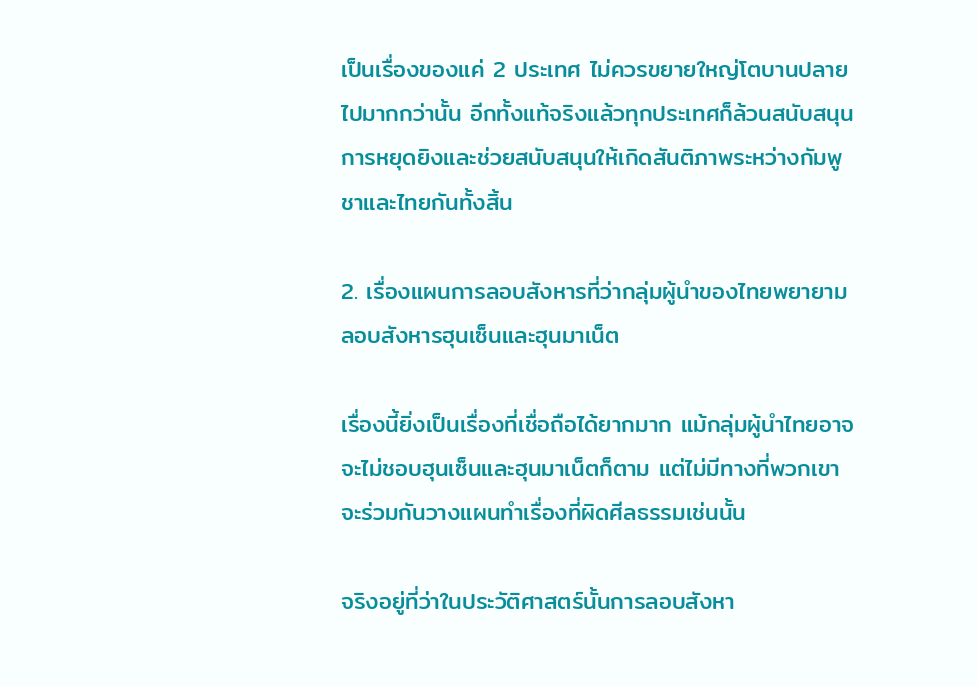เป็นเรื่องของแค่ 2 ประเทศ ไม่ควรขยายใหญ่โตบานปลายไปมากกว่านั้น อีกทั้งแท้จริงแล้วทุกประเทศก็ล้วนสนับสนุนการหยุดยิงและช่วยสนับสนุนให้เกิดสันติภาพระหว่างกัมพูชาและไทยกันทั้งสิ้น

2. เรื่องแผนการลอบสังหารที่ว่ากลุ่มผู้นำของไทยพยายามลอบสังหารฮุนเซ็นและฮุนมาเน็ต

เรื่องนี้ยิ่งเป็นเรื่องที่เชื่อถือได้ยากมาก แม้กลุ่มผู้นำไทยอาจจะไม่ชอบฮุนเซ็นและฮุนมาเน็ตก็ตาม แต่ไม่มีทางที่พวกเขาจะร่วมกันวางแผนทำเรื่องที่ผิดศีลธรรมเช่นนั้น

จริงอยู่ที่ว่าในประวัติศาสตร์นั้นการลอบสังหา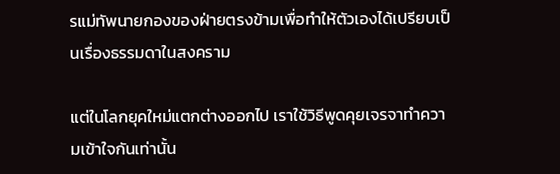รแม่ทัพนายกองของฝ่ายตรงข้ามเพื่อทำให้ตัวเองได้เปรียบเป็นเรื่องธรรมดาในสงคราม

แต่ในโลกยุคใหม่แตกต่างออกไป เราใช้วิธีพูดคุยเจรจาทำความเข้าใจกันเท่านั้น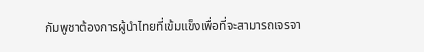กัมพูชาต้องการผู้นำไทยที่เข้มแข็งเพื่อที่จะสามารถเจรจา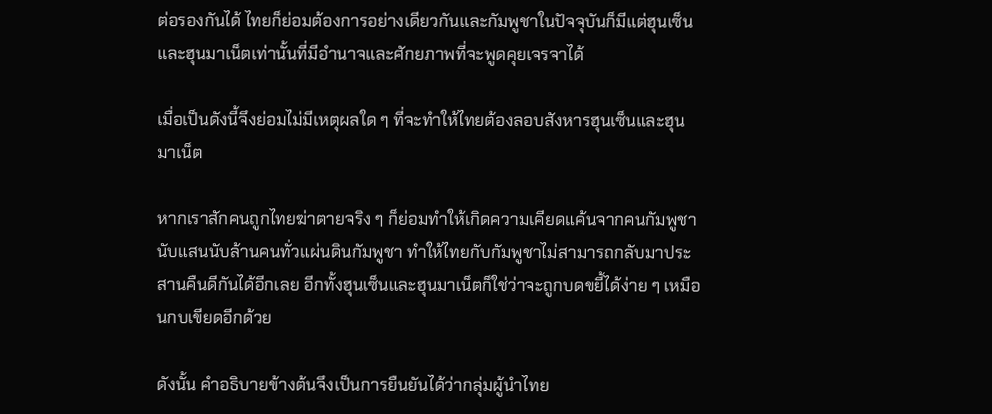ต่อรองกันได้ ไทยก็ย่อมต้องการอย่างเดียวกันและกัมพูชาในปัจจุบันก็มีแต่ฮุนเซ็นและฮุนมาเน็ตเท่านั้นที่มีอำนาจและศักยภาพที่จะพูดคุยเจรจาได้

เมื่อเป็นดังนี้จึงย่อมไม่มีเหตุผลใด ๆ ที่จะทำให้ไทยต้องลอบสังหารฮุนเซ็นและฮุนมาเน็ต

หากเราสักคนถูกไทยฆ่าตายจริง ๆ ก็ย่อมทำให้เกิดความเคียดแค้นจากคนกัมพูชานับแสนนับล้านคนทั่วแผ่นดินกัมพูชา ทำให้ไทยกับกัมพูชาไม่สามารถกลับมาประสานคืนดีกันได้อีกเลย อีกทั้งฮุนเซ็นและฮุนมาเน็ตก็ใช่ว่าจะถูกบดขยี้ได้ง่าย ๆ เหมือนกบเขียดอีกด้วย

ดังนั้น คำอธิบายข้างต้นจึงเป็นการยืนยันได้ว่ากลุ่มผู้นำไทย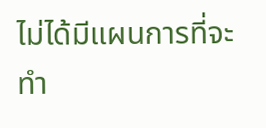ไม่ได้มีแผนการที่จะทำ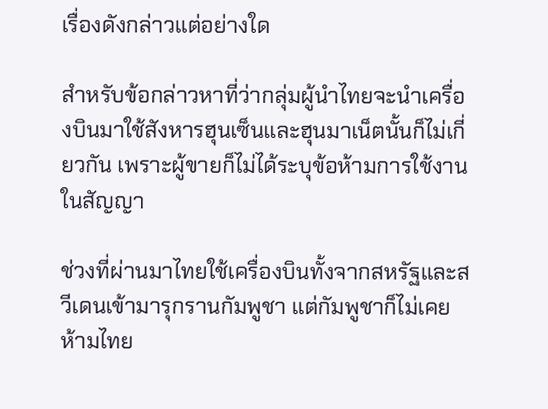เรื่องดังกล่าวแต่อย่างใด

สำหรับข้อกล่าวหาที่ว่ากลุ่มผู้นำไทยจะนำเครื่องบินมาใช้สังหารฮุนเซ็นและฮุนมาเน็ตนั้นก็ไม่เกี่ยวกัน เพราะผู้ขายก็ไม่ได้ระบุข้อห้ามการใช้งานในสัญญา

ช่วงที่ผ่านมาไทยใช้เครื่องบินทั้งจากสหรัฐและสวีเดนเข้ามารุกรานกัมพูชา แต่กัมพูชาก็ไม่เคยห้ามไทย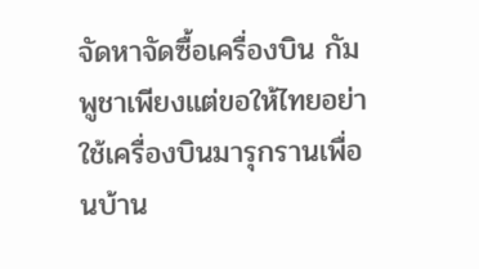จัดหาจัดซื้อเครื่องบิน กัมพูชาเพียงแต่ขอให้ไทยอย่าใช้เครื่องบินมารุกรานเพื่อนบ้าน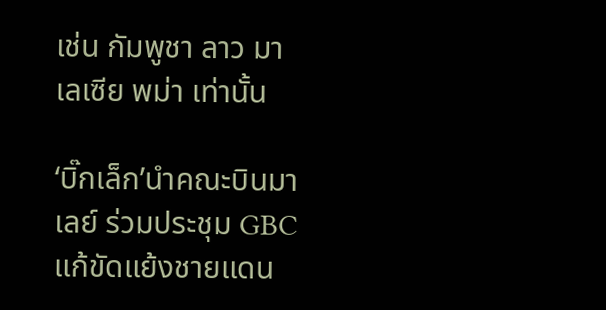เช่น กัมพูชา ลาว มาเลเซีย พม่า เท่านั้น

‘บิ๊กเล็ก’นำคณะบินมาเลย์ ร่วมประชุม GBC แก้ขัดแย้งชายแดน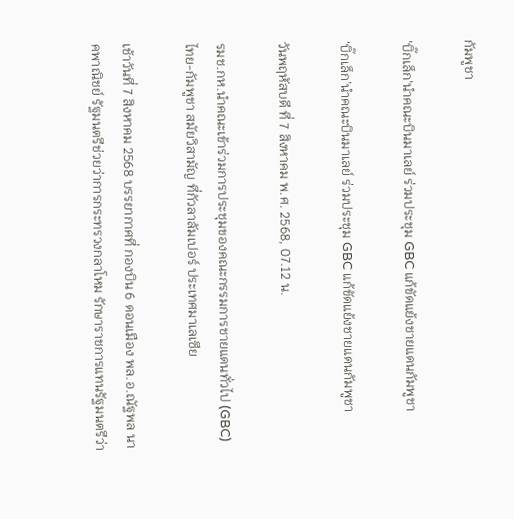กัมพูชา

'บิ๊กเล็ก'นำคณะบินมาเลย์ ร่วมประชุม GBC แก้ขัดแย้งชายแดนกัมพูชา

‘บิ๊กเล็ก’นำคณะบินมาเลย์ ร่วมประชุม GBC แก้ขัดแย้งชายแดนกัมพูชา

วันพฤหัสบดี ที่ 7 สิงหาคม พ.ศ. 2568, 07.12 น.

รมช.กห.นำคณะเข้าร่วมการประชุมของคณะกรรมการชายแดนทั่วไป (GBC) ไทย-กัมพูชา สมัยวิสามัญ ที่กัวลาลัมเปอร์ ประเทศมาเลเซีย

เช้าวันที่ 7 สิงหาคม 2568 บรรยากาศที่ กองบิน 6 ดอนเมือง พล.อ.ณัฐพล นาคพาณิชย์ รัฐมนตรีช่วยว่าการกระทรวงกลาโหม รักษาราชการแทนรัฐมนตรีว่า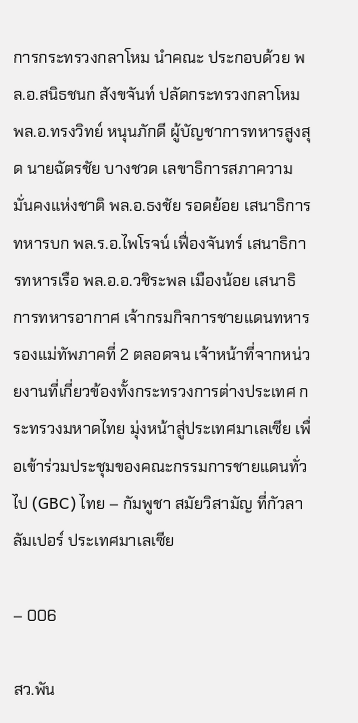การกระทรวงกลาโหม นำคณะ ประกอบด้วย พล.อ.สนิธชนก สังขจันท์ ปลัดกระทรวงกลาโหม พล.อ.ทรงวิทย์ หนุนภักดี ผู้บัญชาการทหารสูงสุด นายฉัตรชัย บางชวด เลขาธิการสภาความมั่นคงแห่งชาติ พล.อ.ธงชัย รอดย้อย เสนาธิการทหารบก พล.ร.อ.ไพโรจน์ เฟื่องจันทร์ เสนาธิการทหารเรือ พล.อ.อ.วชิระพล เมืองน้อย เสนาธิการทหารอากาศ เจ้ากรมกิจการชายแดนทหาร รองแม่ทัพภาคที่ 2 ตลอดจน เจ้าหน้าที่จากหน่วยงานที่เกี่ยวข้องทั้งกระทรวงการต่างประเทศ กระทรวงมหาดไทย มุ่งหน้าสู่ประเทศมาเลเซีย เพื่อเข้าร่วมประชุมของคณะกรรมการชายแดนทั่วไป (GBC) ไทย – กัมพูชา สมัยวิสามัญ ที่กัวลาลัมเปอร์ ประเทศมาเลเซีย

– 006

สว.พัน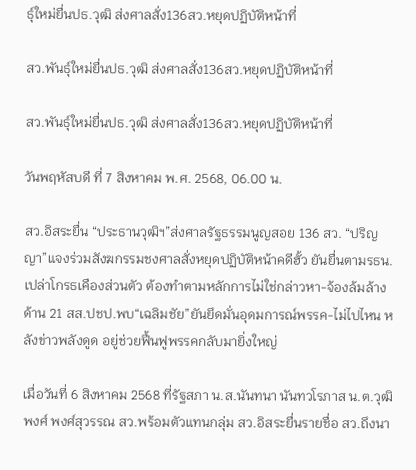ธุ์ใหม่ยื่นปธ.วุฒิ ส่งศาลสั่ง136สว.หยุดปฏิบัติหน้าที่

สว.พันธุ์ใหม่ยื่นปธ.วุฒิ ส่งศาลสั่ง136สว.หยุดปฏิบัติหน้าที่

สว.พันธุ์ใหม่ยื่นปธ.วุฒิ ส่งศาลสั่ง136สว.หยุดปฏิบัติหน้าที่

วันพฤหัสบดี ที่ 7 สิงหาคม พ.ศ. 2568, 06.00 น.

สว.อิสระยื่น “ประธานวุฒิฯ”ส่งศาลรัฐธรรมนูญสอย 136 สว. “ปริญญา”แจงร่วมสังฆกรรมชงศาลสั่งหยุดปฏิบัติหน้าคดีฮั้ว ยันยื่นตามรธน.เปล่าโกรธเคืองส่วนตัว ต้องทำตามหลักการไม่ใช่กล่าวหา-จ้องล้มล้าง ด้าน 21 สส.ปชป.พบ“เฉลิมชัย”ยันยึดมั่นอุดมการณ์พรรค-ไม่ไปไหน หลังข่าวพลังดูด อยู่ช่วยฟื้นฟูพรรคกลับมายิ่งใหญ่

เมื่อวันที่ 6 สิงหาคม 2568 ที่รัฐสภา น.ส.นันทนา นันทวโรภาส น.ต.วุฒิพงศ์ พงศ์สุวรรณ สว.พร้อมตัวแทนกลุ่ม สว.อิสระยื่นรายชื่อ สว.ถึงนา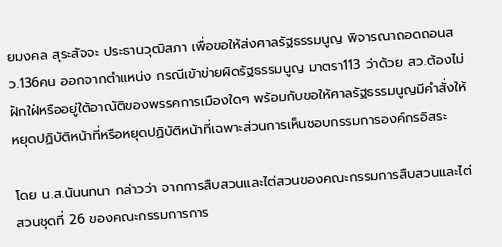ยมงคล สุระสัจจะ ประธานวุฒิสภา เพื่อขอให้ส่งศาลรัฐธรรมนูญ พิจารณาถอดถอนสว.136คน ออกจากตำแหน่ง กรณีเข้าข่ายผิดรัฐธรรมนูญ มาตรา113 ว่าด้วย สว.ต้องไม่ฝักใฝ่หรืออยู่ใต้อาณัติของพรรคการเมืองใดๆ พร้อมกับขอให้ศาลรัฐธรรมนูญมีคำสั่งให้หยุดปฏิบัติหน้าที่หรือหยุดปฏิบัติหน้าที่เฉพาะส่วนการเห็นชอบกรรมการองค์กรอิสระ

โดย น.ส.นันนทนา กล่าวว่า จากการสืบสวนและไต่สวนของคณะกรรมการสืบสวนและไต่สวนชุดที่ 26 ของคณะกรรมการการ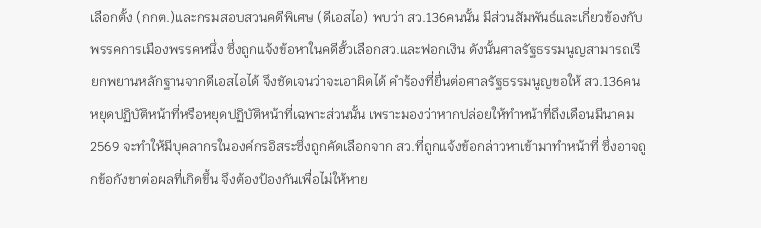เลือกตั้ง (กกต.)และกรมสอบสวนคดีพิเศษ (ดีเอสไอ) พบว่า สว.136คนนั้น มีส่วนสัมพันธ์และเกี่ยวข้องกับพรรคการเมืองพรรคหนึ่ง ซึ่งถูกแจ้งข้อหาในคดีฮั้วเลือกสว.และฟอกเงิน ดังนั้นศาลรัฐธรรมนูญสามารถเรียกพยานหลักฐานจากดีเอสไอได้ จึงชัดเจนว่าจะเอาผิดได้ คำร้องที่ยื่นต่อศาลรัฐธรรมนูญขอให้ สว.136คน หยุดปฏิบัติหน้าที่หรือหยุดปฏิบัติหน้าที่เฉพาะส่วนนั้น เพราะมองว่าหากปล่อยให้ทำหน้าที่ถึงเดือนมีนาคม2569 จะทำให้มีบุคลากรในองค์กรอิสระซึ่งถูกคัดเลือกจาก สว.ที่ถูกแจ้งข้อกล่าวหาเข้ามาทำหน้าที่ ซึ่งอาจถูกข้อกังขาต่อผลที่เกิดขึ้น จึงต้องป้องกันเพื่อไม่ให้หาย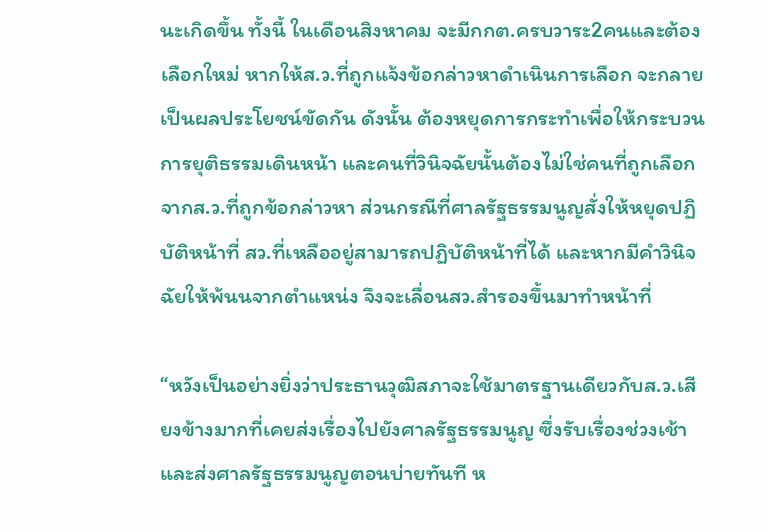นะเกิดขึ้น ทั้งนี้ ในเดือนสิงหาคม จะมีกกต.ครบวาระ2คนและต้องเลือกใหม่ หากให้ส.ว.ที่ถูกแจ้งข้อกล่าวหาดำเนินการเลือก จะกลายเป็นผลประโยชน์ขัดกัน ดังนั้น ต้องหยุดการกระทำเพื่อให้กระบวนการยุติธรรมเดินหน้า และคนที่วินิจฉัยนั้นต้องไม่ใช่คนที่ถูกเลือกจากส.ว.ที่ถูกข้อกล่าวหา ส่วนกรณีที่ศาลรัฐธรรมนูญสั่งให้หยุดปฏิบัติหน้าที่ สว.ที่เหลืออยู่สามารถปฏิบัติหน้าที่ได้ และหากมีคำวินิจฉัยให้พ้นนจากตำแหน่ง จึงจะเลื่อนสว.สำรองขึ้นมาทำหน้าที่

“หวังเป็นอย่างยิ่งว่าประธานวุฒิสภาจะใช้มาตรฐานเดียวกับส.ว.เสียงข้างมากที่เคยส่งเรื่องไปยังศาลรัฐธรรมนูญ ซึ่งรับเรื่องช่วงเช้า และส่งศาลรัฐธรรมนูญตอนบ่ายทันที ห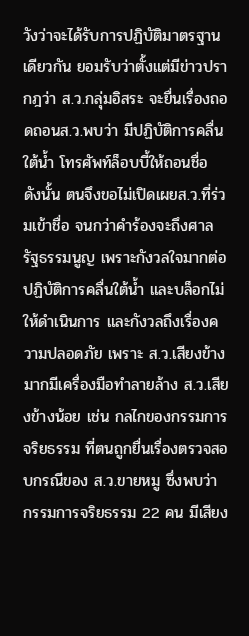วังว่าจะได้รับการปฏิบัติมาตรฐานเดียวกัน ยอมรับว่าตั้งแต่มีข่าวปรากฎว่า ส.ว.กลุ่มอิสระ จะยื่นเรื่องถอดถอนส.ว.พบว่า มีปฏิบัติการคลื่นใต้น้ำ โทรศัพท์ล็อบบี้ให้ถอนชื่อ ดังนั้น ตนจึงขอไม่เปิดเผยส.ว.ที่ร่วมเข้าชื่อ จนกว่าคำร้องจะถึงศาลรัฐธรรมนูญ เพราะกังวลใจมากต่อปฏิบัติการคลื่นใต้น้ำ และบล็อกไม่ให้ดำเนินการ และกังวลถึงเรื่องความปลอดภัย เพราะ ส.ว.เสียงข้างมากมีเครื่องมือทำลายล้าง ส.ว.เสียงข้างน้อย เช่น กลไกของกรรมการจริยธรรม ที่ตนถูกยื่นเรื่องตรวจสอบกรณีของ ส.ว.ขายหมู ซึ่งพบว่า กรรมการจริยธรรม 22 คน มีเสียง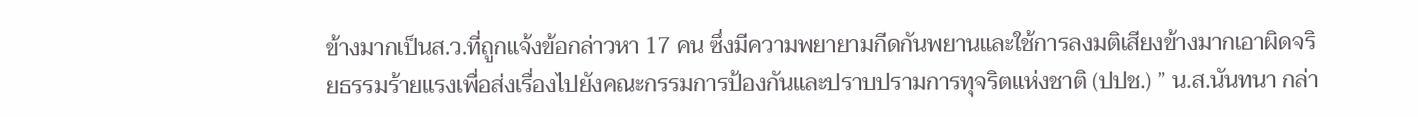ข้างมากเป็นส.ว.ที่ถูกแจ้งข้อกล่าวหา 17 คน ซึ่งมีความพยายามกีดกันพยานและใช้การลงมติเสียงข้างมากเอาผิดจริยธรรมร้ายแรงเพื่อส่งเรื่องไปยังคณะกรรมการป้องกันและปราบปรามการทุจริตแห่งชาติ (ปปช.) ” น.ส.นันทนา กล่า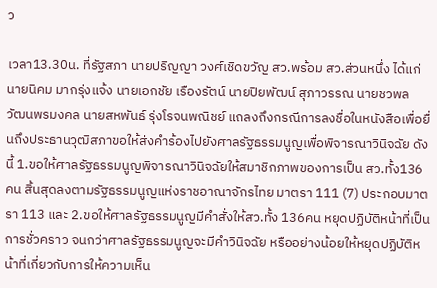ว

เวลา13.30น. ที่รัฐสภา นายปริญญา วงศ์เชิดขวัญ สว.พร้อม สว.ส่วนหนึ่ง ได้แก่ นายนิคม มากรุ่งแจ้ง นายเอกชัย เรืองรัตน์ นายปิยพัฒน์ สุภาวรรณ นายชวพล วัฒนพรมงคล นายสหพันธ์ รุ่งโรจนพณิชย์ แถลงถึงกรณีการลงชื่อในหนังสือเพื่อยื่นถึงประธานวุฒิสภาขอให้ส่งคำร้องไปยังศาลรัฐธรรมนูญเพื่อพิจารณาวินิจฉัย ดังนี้ 1.ขอให้ศาลรัฐธรรมนูญพิจารณาวินิจฉัยให้สมาชิกภาพของการเป็น สว.ทั้ง136คน สิ้นสุดลงตามรัฐธรรมนูญแห่งราชอาณาจักรไทย มาตรา 111 (7) ประกอบมาตรา 113 และ 2.ขอให้ศาลรัฐธรรมนูญมีคำสั่งให้สว.ทั้ง 136คน หยุดปฏิบัติหน้าที่เป็นการชั่วคราว จนกว่าศาลรัฐธรรมนูญจะมีคำวินิจฉัย หรืออย่างน้อยให้หยุดปฏิบัติหน้าที่เกี่ยวกับการให้ความเห็น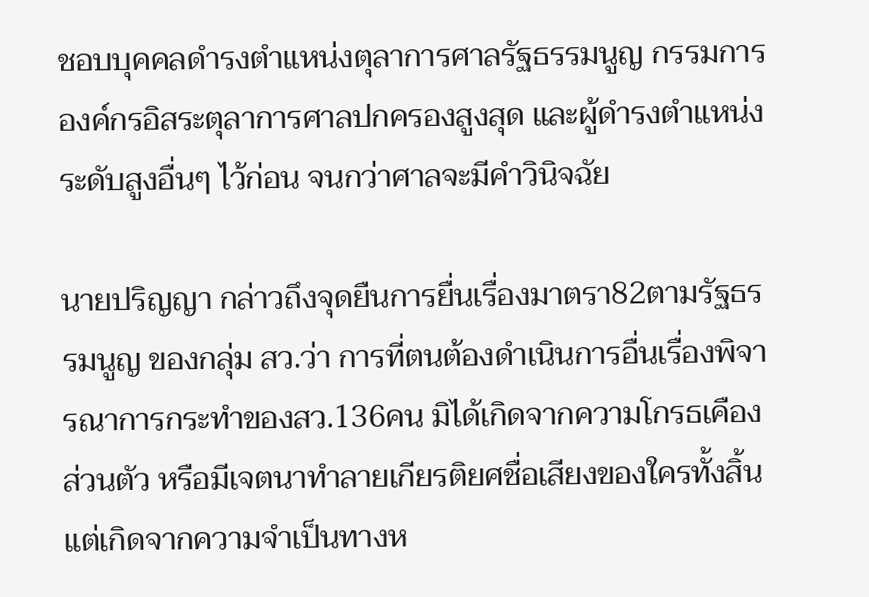ชอบบุคคลดำรงตำแหน่งตุลาการศาลรัฐธรรมนูญ กรรมการองค์กรอิสระตุลาการศาลปกครองสูงสุด และผู้ดำรงตำแหน่งระดับสูงอื่นๆ ไว้ก่อน จนกว่าศาลจะมีคำวินิจฉัย

นายปริญญา กล่าวถึงจุดยืนการยื่นเรื่องมาตรา82ตามรัฐธรรมนูญ ของกลุ่ม สว.ว่า การที่ตนต้องดำเนินการอื่นเรื่องพิจารณาการกระทำของสว.136คน มิได้เกิดจากความโกรธเคืองส่วนตัว หรือมีเจตนาทำลายเกียรติยศชื่อเสียงของใครทั้งสิ้น แต่เกิดจากความจำเป็นทางห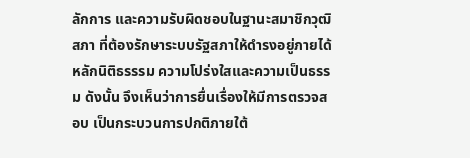ลักการ และความรับผิดชอบในฐานะสมาชิกวุฒิสภา ที่ต้องรักษาระบบรัฐสภาให้ดำรงอยู่ภายได้หลักนิติธรรรม ความโปร่งใสและความเป็นธรรม ดังนั้น จึงเห็นว่าการยื่นเรื่องให้มีการตรวจสอบ เป็นกระบวนการปกติภายใต้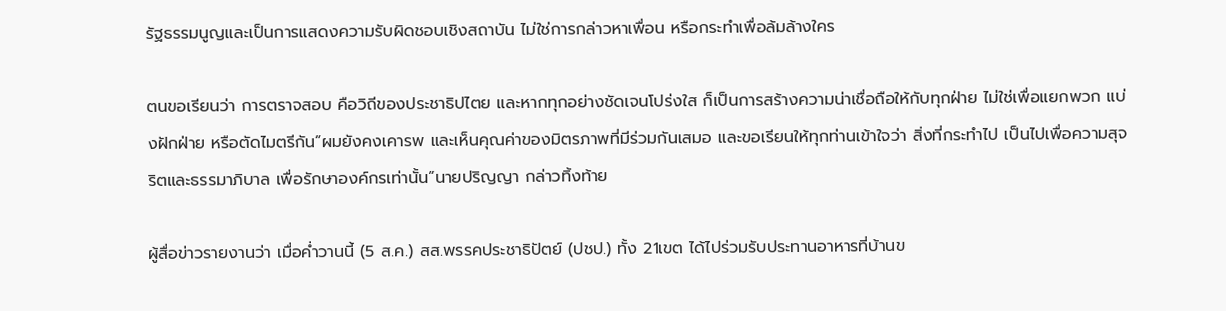รัฐธรรมนูญและเป็นการแสดงความรับผิดชอบเชิงสถาบัน ไม่ใช่การกล่าวหาเพื่อน หรือกระทำเพื่อล้มล้างใคร

ตนขอเรียนว่า การตราจสอบ คือวิถีของประชาธิปไตย และหากทุกอย่างชัดเจนโปร่งใส ก็เป็นการสร้างความน่าเชื่อถือให้กับทุกฝ่าย ไม่ใช่เพื่อแยกพวก แบ่งฝักฝ่าย หรือตัดไมตรีกัน”ผมยังคงเคารพ และเห็นคุณค่าของมิตรภาพที่มีร่วมกันเสมอ และขอเรียนให้ทุกท่านเข้าใจว่า สิ่งที่กระทำไป เป็นไปเพื่อความสุจริตและธรรมาภิบาล เพื่อรักษาองค์กรเท่านั้น”นายปริญญา กล่าวทิ้งท้าย

ผู้สื่อข่าวรายงานว่า เมื่อค่ำวานนี้ (5 ส.ค.) สส.พรรคประชาธิปัตย์ (ปชป.) ทั้ง 21เขต ได้ไปร่วมรับประทานอาหารที่บ้านข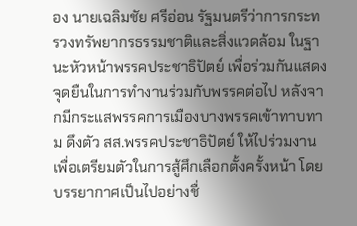อง นายเฉลิมชัย ศรีอ่อน รัฐมนตรีว่าการกระทรวงทรัพยากรธรรมชาติและสิ่งแวดล้อม ในฐานะหัวหน้าพรรคประชาธิปัตย์ เพื่อร่วมกันแสดงจุดยืนในการทำงานร่วมกับพรรคต่อไป หลังจากมีกระแสพรรคการเมืองบางพรรคเข้าทาบทาม ดึงตัว สส.พรรคประชาธิปัตย์ ให้ไปร่วมงาน เพื่อเตรียมตัวในการสู้ศึกเลือกตั้งครั้งหน้า โดยบรรยากาศเป็นไปอย่างชื่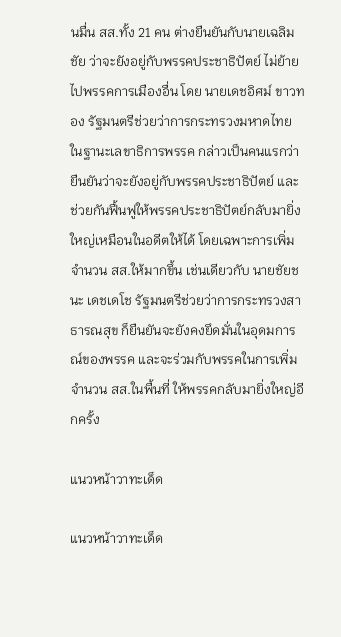นมื่น สส.ทั้ง 21 คน ต่างยืนยันกับนายเฉลิมชัย ว่าจะยังอยู่กับพรรคประชาธิปัตย์ ไม่ย้ายไปพรรคการเมืองอื่น โดย นายเดชอิศม์ ขาวทอง รัฐมนตรีช่วยว่าการกระทรวงมหาดไทย ในฐานะเลขาธิการพรรค กล่าวเป็นคนแรกว่า ยืนยันว่าจะยังอยู่กับพรรคประชาธิปัตย์ และช่วยกันฟื้นฟูให้พรรคประชาธิปัตย์กลับมายิ่งใหญ่เหมือนในอดีตให้ได้ โดยเฉพาะการเพิ่มจำนวน สส.ให้มากขึ้น เช่นเดียวกับ นายชัยชนะ เดชเดโช รัฐมนตรีช่วยว่าการกระทรวงสาธารณสุข ก็ยืนยันจะยังคงยึดมั่นในอุดมการณ์ของพรรค และจะร่วมกับพรรคในการเพิ่มจำนวน สส.ในพื้นที่ ให้พรรคกลับมายิ่งใหญ่อีกครั้ง

แนวหน้าวาทะเด็ด

แนวหน้าวาทะเด็ด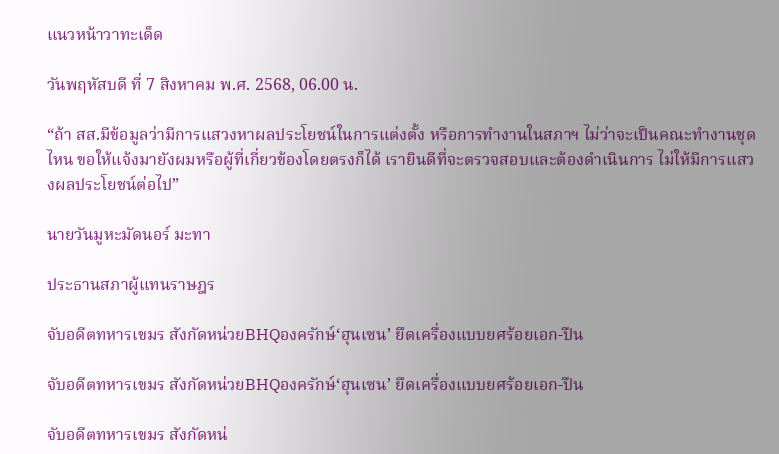แนวหน้าวาทะเด็ด

วันพฤหัสบดี ที่ 7 สิงหาคม พ.ศ. 2568, 06.00 น.

“ถ้า สส.มีข้อมูลว่ามีการแสวงหาผลประโยชน์ในการแต่งตั้ง หรือการทำงานในสภาฯ ไม่ว่าจะเป็นคณะทำงานชุดไหน ขอให้แจ้งมายังผมหรือผู้ที่เกี่ยวข้องโดยตรงก็ได้ เรายินดีที่จะตรวจสอบและต้องดำเนินการ ไม่ให้มีการแสวงผลประโยชน์ต่อไป”

นายวันมูหะมัดนอร์ มะทา

ประธานสภาผู้แทนราษฎร

จับอดีตทหารเขมร สังกัดหน่วยBHQองครักษ์‘ฮุนเซน’ ยึดเครื่องแบบยศร้อยเอก-ปืน

จับอดีตทหารเขมร สังกัดหน่วยBHQองครักษ์‘ฮุนเซน’ ยึดเครื่องแบบยศร้อยเอก-ปืน

จับอดีตทหารเขมร สังกัดหน่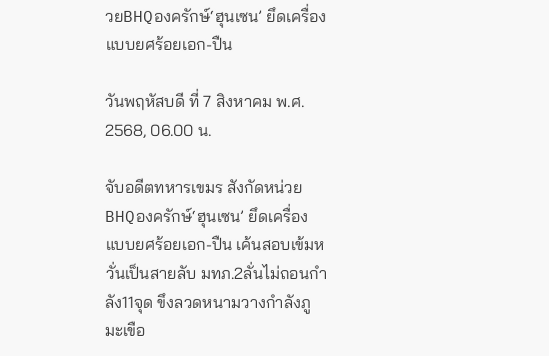วยBHQองครักษ์‘ฮุนเซน’ ยึดเครื่องแบบยศร้อยเอก-ปืน

วันพฤหัสบดี ที่ 7 สิงหาคม พ.ศ. 2568, 06.00 น.

จับอดีตทหารเขมร สังกัดหน่วยBHQองครักษ์‘ฮุนเซน’ ยึดเครื่องแบบยศร้อยเอก-ปืน เค้นสอบเข้มหวั่นเป็นสายลับ มทภ.2ลั่นไม่ถอนกำลัง11จุด ขึงลวดหนามวางกำลังภูมะเขือ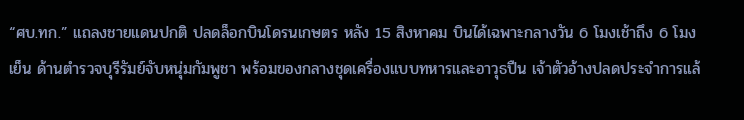“ศบ.ทก.” แถลงชายแดนปกติ ปลดล็อกบินโดรนเกษตร หลัง 15 สิงหาคม บินได้เฉพาะกลางวัน 6 โมงเช้าถึง 6 โมงเย็น ด้านตำรวจบุรีรัมย์จับหนุ่มกัมพูชา พร้อมของกลางชุดเครื่องแบบทหารและอาวุธปืน เจ้าตัวอ้างปลดประจำการแล้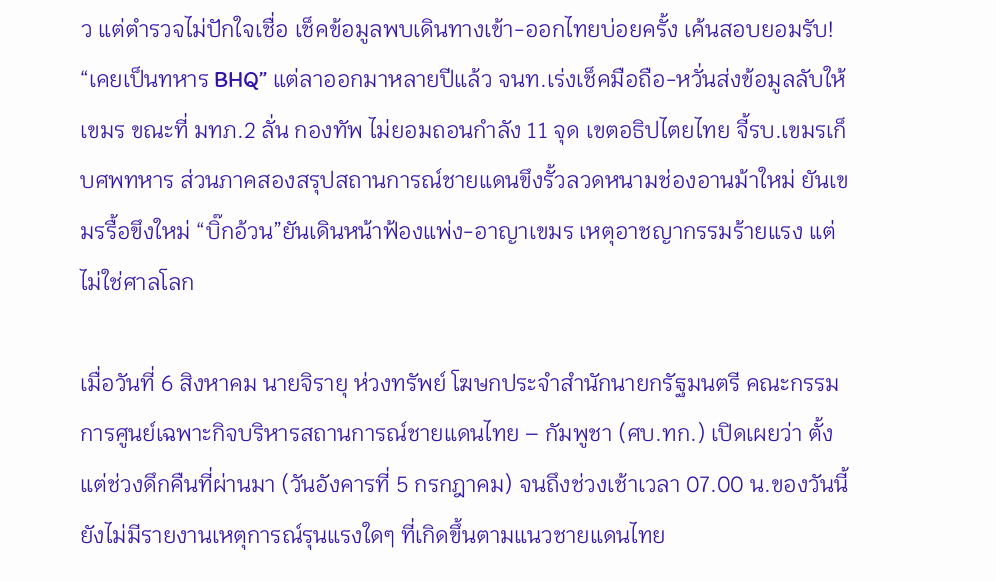ว แต่ตำรวจไม่ปักใจเชื่อ เช็คข้อมูลพบเดินทางเข้า-ออกไทยบ่อยครั้ง เค้นสอบยอมรับ! “เคยเป็นทหาร BHQ” แต่ลาออกมาหลายปีแล้ว จนท.เร่งเช็คมือถือ-หวั่นส่งข้อมูลลับให้เขมร ขณะที่ มทภ.2 ลั่น กองทัพ ไม่ยอมถอนกำลัง 11 จุด เขตอธิปไตยไทย จี้รบ.เขมรเก็บศพทหาร ส่วนภาคสองสรุปสถานการณ์ชายแดนขึงรั้วลวดหนามช่องอานม้าใหม่ ยันเขมรรื้อขึงใหม่ “บิ๊กอ้วน”ยันเดินหน้าฟ้องแพ่ง-อาญาเขมร เหตุอาชญากรรมร้ายแรง แต่ไม่ใช่ศาลโลก

เมื่อวันที่ 6 สิงหาคม นายจิรายุ ห่วงทรัพย์ โฆษกประจำสำนักนายกรัฐมนตรี คณะกรรมการศูนย์เฉพาะกิจบริหารสถานการณ์ชายแดนไทย – กัมพูชา (ศบ.ทก.) เปิดเผยว่า ตั้งแต่ช่วงดึกคืนที่ผ่านมา (วันอังคารที่ 5 กรกฎาคม) จนถึงช่วงเช้าเวลา 07.00 น.ของวันนี้ ยังไม่มีรายงานเหตุการณ์รุนแรงใดๆ ที่เกิดขึ้นตามแนวชายแดนไทย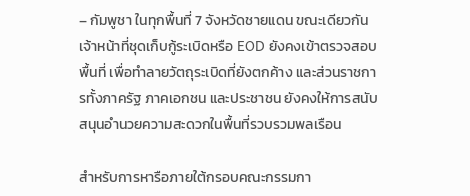– กัมพูชา ในทุกพื้นที่ 7 จังหวัดชายแดน ขณะเดียวกัน เจ้าหน้าที่ชุดเก็บกู้ระเบิดหรือ EOD ยังคงเข้าตรวจสอบพื้นที่ เพื่อทำลายวัตถุระเบิดที่ยังตกค้าง และส่วนราชการทั้งภาครัฐ ภาคเอกชน และประชาชน ยังคงให้การสนับสนุนอำนวยความสะดวกในพื้นที่รวบรวมพลเรือน

สำหรับการหารือภายใต้กรอบคณะกรรมกา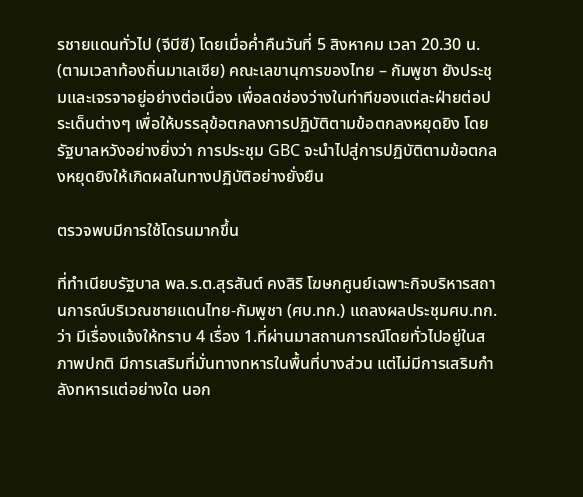รชายแดนทั่วไป (จีบีซี) โดยเมื่อค่ำคืนวันที่ 5 สิงหาคม เวลา 20.30 น. (ตามเวลาท้องถิ่นมาเลเซีย) คณะเลขานุการของไทย – กัมพูชา ยังประชุมและเจรจาอยู่อย่างต่อเนื่อง เพื่อลดช่องว่างในท่าทีของแต่ละฝ่ายต่อประเด็นต่างๆ เพื่อให้บรรลุข้อตกลงการปฏิบัติตามข้อตกลงหยุดยิง โดยรัฐบาลหวังอย่างยิ่งว่า การประชุม GBC จะนำไปสู่การปฏิบัติตามข้อตกลงหยุดยิงให้เกิดผลในทางปฏิบัติอย่างยั่งยืน

ตรวจพบมีการใช้โดรนมากขึ้น

ที่ทำเนียบรัฐบาล พล.ร.ต.สุรสันต์ คงสิริ โฆษกศูนย์เฉพาะกิจบริหารสถานการณ์บริเวณชายแดนไทย-กัมพูชา (ศบ.ทก.) แถลงผลประชุมศบ.ทก.ว่า มีเรื่องแจ้งให้ทราบ 4 เรื่อง 1.ที่ผ่านมาสถานการณ์โดยทั่วไปอยู่ในสภาพปกติ มีการเสริมที่มั่นทางทหารในพื้นที่บางส่วน แต่ไม่มีการเสริมกำลังทหารแต่อย่างใด นอก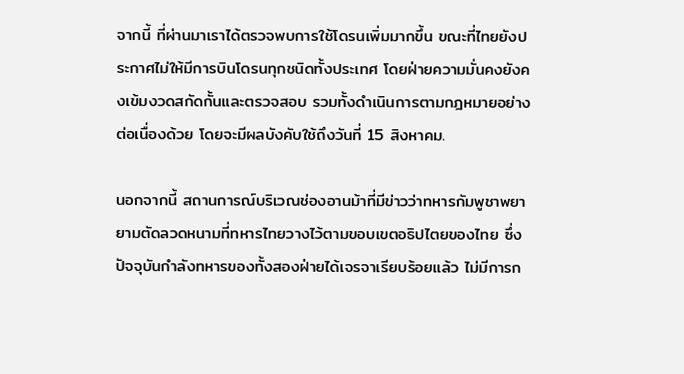จากนี้ ที่ผ่านมาเราได้ตรวจพบการใช้โดรนเพิ่มมากขึ้น ขณะที่ไทยยังประกาศไม่ให้มีการบินโดรนทุกชนิดทั้งประเทศ โดยฝ่ายความมั่นคงยังคงเข้มงวดสกัดกั้นและตรวจสอบ รวมทั้งดำเนินการตามกฎหมายอย่างต่อเนื่องด้วย โดยจะมีผลบังคับใช้ถึงวันที่ 15 สิงหาคม.

นอกจากนี้ สถานการณ์บริเวณช่องอานม้าที่มีข่าวว่าทหารกัมพูชาพยายามตัดลวดหนามที่ทหารไทยวางไว้ตามขอบเขตอธิปไตยของไทย ซึ่งปัจจุบันกำลังทหารของทั้งสองฝ่ายได้เจรจาเรียบร้อยแล้ว ไม่มีการก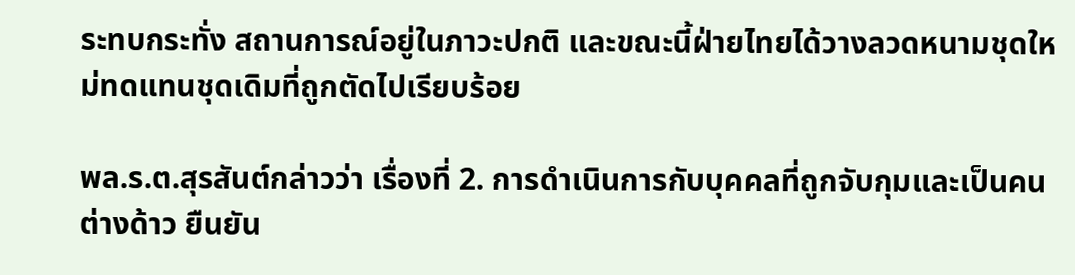ระทบกระทั่ง สถานการณ์อยู่ในภาวะปกติ และขณะนี้ฝ่ายไทยได้วางลวดหนามชุดใหม่ทดแทนชุดเดิมที่ถูกตัดไปเรียบร้อย

พล.ร.ต.สุรสันต์กล่าวว่า เรื่องที่ 2. การดำเนินการกับบุคคลที่ถูกจับกุมและเป็นคนต่างด้าว ยืนยัน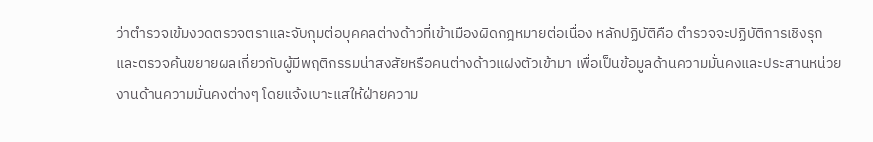ว่าตำรวจเข้มงวดตรวจตราและจับกุมต่อบุคคลต่างด้าวที่เข้าเมืองผิดกฎหมายต่อเนื่อง หลักปฏิบัติคือ ตำรวจจะปฏิบัติการเชิงรุกและตรวจค้นขยายผลเกี่ยวกับผู้มีพฤติกรรมน่าสงสัยหรือคนต่างด้าวแฝงตัวเข้ามา เพื่อเป็นข้อมูลด้านความมั่นคงและประสานหน่วยงานด้านความมั่นคงต่างๆ โดยแจ้งเบาะแสให้ฝ่ายความ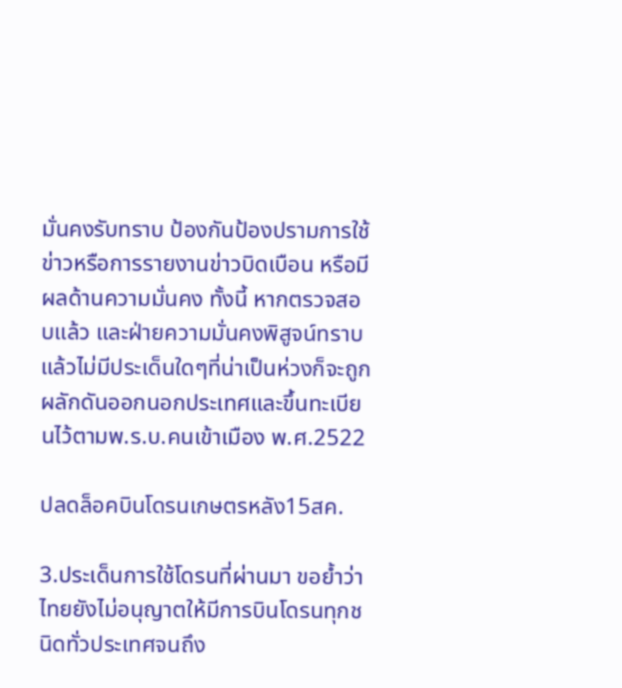มั่นคงรับทราบ ป้องกันป้องปรามการใช้ข่าวหรือการรายงานข่าวบิดเบือน หรือมีผลด้านความมั่นคง ทั้งนี้ หากตรวจสอบแล้ว และฝ่ายความมั่นคงพิสูจน์ทราบแล้วไม่มีประเด็นใดๆที่น่าเป็นห่วงก็จะถูกผลักดันออกนอกประเทศและขึ้นทะเบียนไว้ตามพ.ร.บ.คนเข้าเมือง พ.ศ.2522

ปลดล็อคบินโดรนเกษตรหลัง15สค.

3.ประเด็นการใช้โดรนที่ผ่านมา ขอย้ำว่าไทยยังไม่อนุญาตให้มีการบินโดรนทุกชนิดทั่วประเทศจนถึง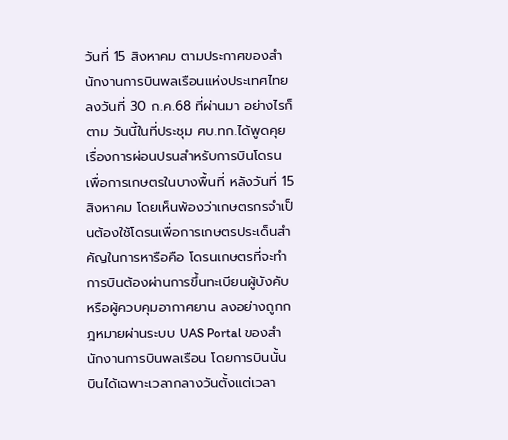วันที่ 15 สิงหาคม ตามประกาศของสำนักงานการบินพลเรือนแห่งประเทศไทย ลงวันที่ 30 ก.ค.68 ที่ผ่านมา อย่างไรก็ตาม วันนี้ในที่ประชุม ศบ.ทก.ได้พูดคุยเรื่องการผ่อนปรนสำหรับการบินโดรนเพื่อการเกษตรในบางพื้นที่ หลังวันที่ 15 สิงหาคม โดยเห็นพ้องว่าเกษตรกรจำเป็นต้องใช้โดรนเพื่อการเกษตรประเด็นสำคัญในการหารือคือ โดรนเกษตรที่จะทำการบินต้องผ่านการขึ้นทะเบียนผู้บังคับหรือผู้ควบคุมอากาศยาน ลงอย่างถูกกฎหมายผ่านระบบ UAS Portal ของสำนักงานการบินพลเรือน โดยการบินนั้น บินได้เฉพาะเวลากลางวันตั้งแต่เวลา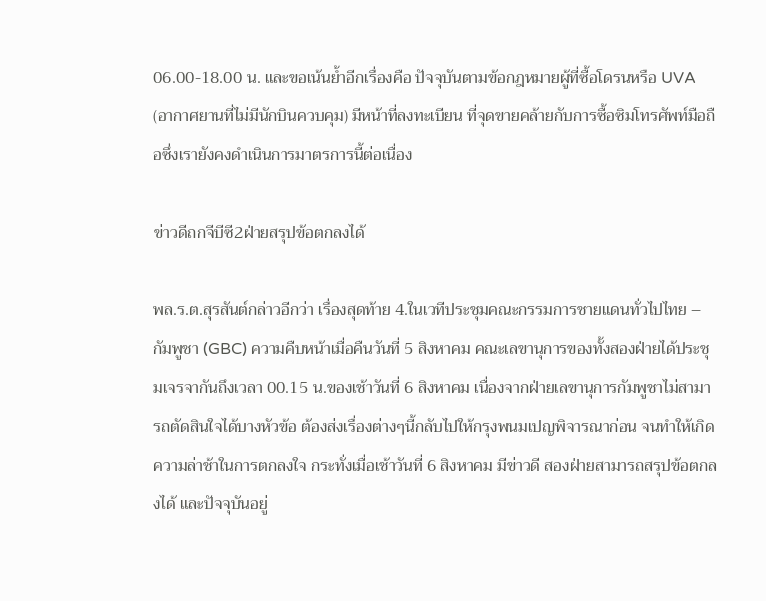06.00-18.00 น. และขอเน้นย้ำอีกเรื่องคือ ปัจจุบันตามข้อกฎหมายผู้ที่ซื้อโดรนหรือ UVA (อากาศยานที่ไม่มีนักบินควบคุม) มีหน้าที่ลงทะเบียน ที่จุดขายคล้ายกับการซื้อซิมโทรศัพท์มือถือซึ่งเรายังคงดำเนินการมาตรการนี้ต่อเนื่อง

ข่าวดีถกจีบีซี2ฝ่ายสรุปข้อตกลงได้

พล.ร.ต.สุรสันต์กล่าวอีกว่า เรื่องสุดท้าย 4.ในเวทีประชุมคณะกรรมการชายแดนทั่วไปไทย – กัมพูชา (GBC) ความคืบหน้าเมื่อคืนวันที่ 5 สิงหาคม คณะเลขานุการของทั้งสองฝ่ายได้ประชุมเจรจากันถึงเวลา 00.15 น.ของเช้าวันที่ 6 สิงหาคม เนื่องจากฝ่ายเลขานุการกัมพูชาไม่สามารถตัดสินใจได้บางหัวข้อ ต้องส่งเรื่องต่างๆนี้กลับไปให้กรุงพนมเปญพิจารณาก่อน จนทำให้เกิดความล่าช้าในการตกลงใจ กระทั่งเมื่อเช้าวันที่ 6 สิงหาคม มีข่าวดี สองฝ่ายสามารถสรุปข้อตกลงได้ และปัจจุบันอยู่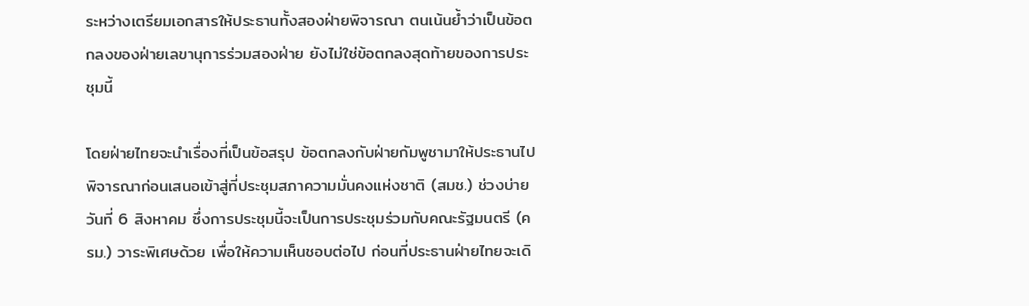ระหว่างเตรียมเอกสารให้ประธานทั้งสองฝ่ายพิจารณา ตนเน้นย้ำว่าเป็นข้อตกลงของฝ่ายเลขานุการร่วมสองฝ่าย ยังไม่ใช่ข้อตกลงสุดท้ายของการประชุมนี้

โดยฝ่ายไทยจะนำเรื่องที่เป็นข้อสรุป ข้อตกลงกับฝ่ายกัมพูชามาให้ประธานไปพิจารณาก่อนเสนอเข้าสู่ที่ประชุมสภาความมั่นคงแห่งชาติ (สมช.) ช่วงบ่ายวันที่ 6 สิงหาคม ซึ่งการประชุมนี้จะเป็นการประชุมร่วมกับคณะรัฐมนตรี (ครม.) วาระพิเศษด้วย เพื่อให้ความเห็นชอบต่อไป ก่อนที่ประธานฝ่ายไทยจะเดิ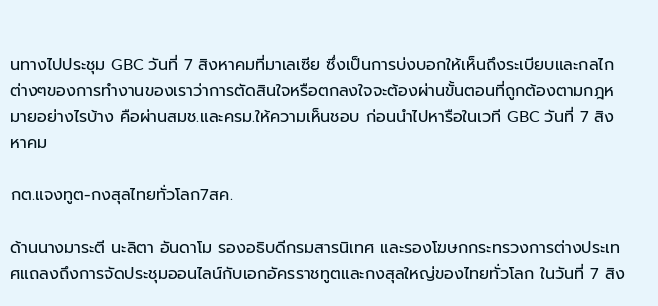นทางไปประชุม GBC วันที่ 7 สิงหาคมที่มาเลเซีย ซึ่งเป็นการบ่งบอกให้เห็นถึงระเบียบและกลไกต่างๆของการทำงานของเราว่าการตัดสินใจหรือตกลงใจจะต้องผ่านขั้นตอนที่ถูกต้องตามกฎหมายอย่างไรบ้าง คือผ่านสมช.และครม.ให้ความเห็นชอบ ก่อนนำไปหารือในเวที GBC วันที่ 7 สิงหาคม

กต.แจงทูต-กงสุลไทยทั่วโลก7สค.

ด้านนางมาระตี นะลิตา อันดาโม รองอธิบดีกรมสารนิเทศ และรองโฆษกกระทรวงการต่างประเทศแถลงถึงการจัดประชุมออนไลน์กับเอกอัครราชทูตและกงสุลใหญ่ของไทยทั่วโลก ในวันที่ 7 สิง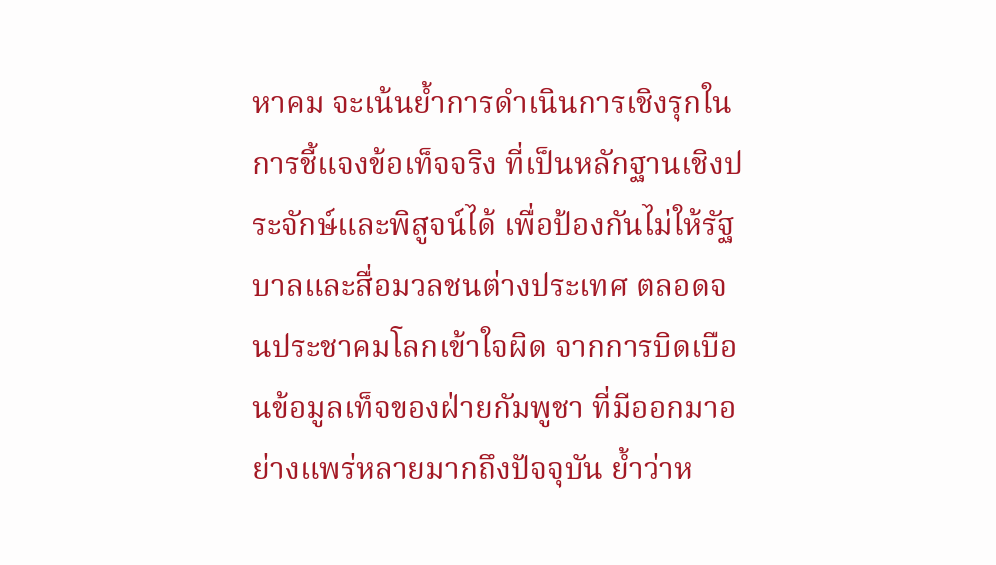หาคม จะเน้นยํ้าการดำเนินการเชิงรุกในการชี้แจงข้อเท็จจริง ที่เป็นหลักฐานเชิงประจักษ์และพิสูจน์ได้ เพื่อป้องกันไม่ให้รัฐบาลและสื่อมวลชนต่างประเทศ ตลอดจนประชาคมโลกเข้าใจผิด จากการบิดเบือนข้อมูลเท็จของฝ่ายกัมพูชา ที่มีออกมาอย่างแพร่หลายมากถึงปัจจุบัน ยํ้าว่าห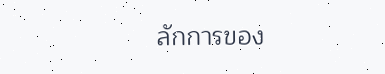ลักการของ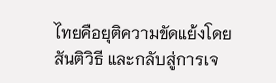ไทยคือยุติความขัดแย้งโดยสันติวิธี และกลับสู่การเจ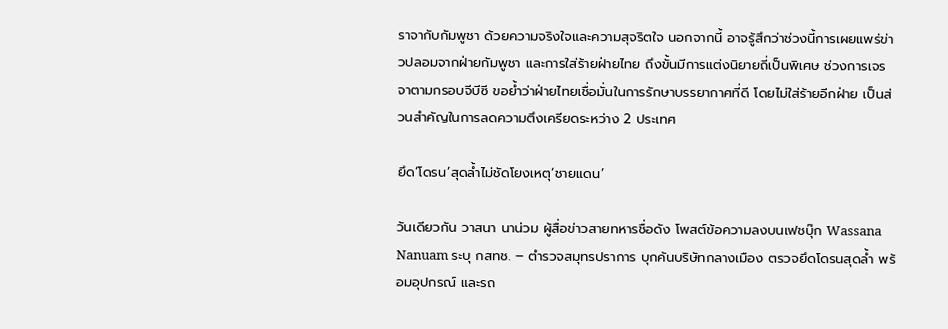ราจากับกัมพูชา ด้วยความจริงใจและความสุจริตใจ นอกจากนี้ อาจรู้สึกว่าช่วงนี้การเผยแพร่ข่าวปลอมจากฝ่ายกัมพูชา และการใส่ร้ายฝ่ายไทย ถึงขั้นมีการแต่งนิยายถี่เป็นพิเศษ ช่วงการเจรจาตามกรอบจีบีซี ขอย้ำว่าฝ่ายไทยเชื่อมั่นในการรักษาบรรยากาศที่ดี โดยไม่ใส่ร้ายอีกฝ่าย เป็นส่วนสำคัญในการลดความตึงเครียดระหว่าง 2 ประเทศ

ยึด‘โดรน’สุดล้ำไม่ชัดโยงเหตุ‘ชายแดน’

วันเดียวกัน วาสนา นาน่วม ผู้สื่อข่าวสายทหารชื่อดัง โพสต์ข้อความลงบนเฟชบุ๊ก Wassana Nanuam ระบุ กสทช. – ตำรวจสมุทรปราการ บุกค้นบริษัทกลางเมือง ตรวจยึดโดรนสุดล้ำ พร้อมอุปกรณ์ และรถ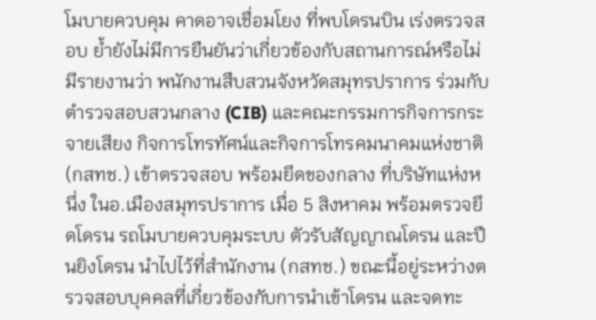โมบายควบคุม คาดอาจเชื่อมโยง ที่พบโดรนบิน เร่งตรวจสอบ ย้ำยังไม่มีการยืนยันว่าเกี่ยวข้องกับสถานการณ์หรือไม่ มีรายงานว่า พนักงานสืบสวนจังหวัดสมุทรปราการ ร่วมกับตำรวจสอบสวนกลาง (CIB) และคณะกรรมการกิจการกระจายเสียง กิจการโทรทัศน์และกิจการโทรคมนาคมแห่งชาติ (กสทช.) เข้าตรวจสอบ พร้อมยึดของกลาง ที่บริษัทแห่งหนึ่ง ในอ.เมืองสมุทรปราการ เมื่อ 5 สิงหาคม พร้อมตรวจยึดโดรน รถโมบายควบคุมระบบ ตัวรับสัญญาณโดรน และปืนยิงโดรน นำไปไว้ที่สำนักงาน (กสทช.) ขณะนี้อยู่ระหว่างตรวจสอบบุคคลที่เกี่ยวข้องกับการนำเข้าโดรน และจดทะ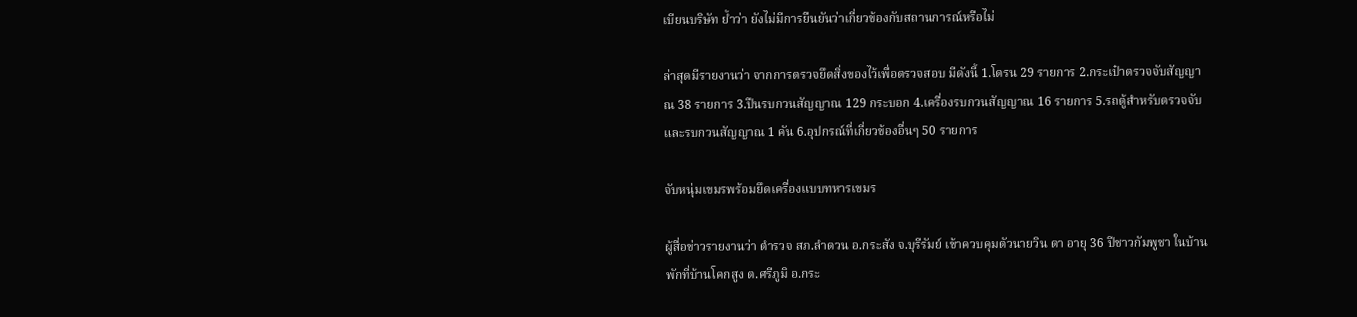เบียนบริษัท ย้ำว่า ยังไม่มีการยืนยันว่าเกี่ยวข้องกับสถานการณ์หรือไม่

ล่าสุดมีรายงานว่า จากการตรวจยึดสิ่งของไว้เพื่อตรวจสอบ มีดังนี้ 1.โดรน 29 รายการ 2.กระเป๋าตรวจจับสัญญาณ 38 รายการ 3.ปืนรบกวนสัญญาณ 129 กระบอก 4.เครื่องรบกวนสัญญาณ 16 รายการ 5.รถตู้สำหรับตรวจจับและรบกวนสัญญาณ 1 คัน 6.อุปกรณ์ที่เกี่ยวข้องอื่นๆ 50 รายการ

จับหนุ่มเขมรพร้อมยึดเครื่องแบบทหารเขมร

ผู้สื่อข่าวรายงานว่า ตำรวจ สภ.ลำดวน อ.กระสัง จ.บุรีรัมย์ เข้าควบคุมตัวนายวิน ดา อายุ 36 ปีชาวกัมพูชา ในบ้านพักที่บ้านโคกสูง ต.ศรีภูมิ อ.กระ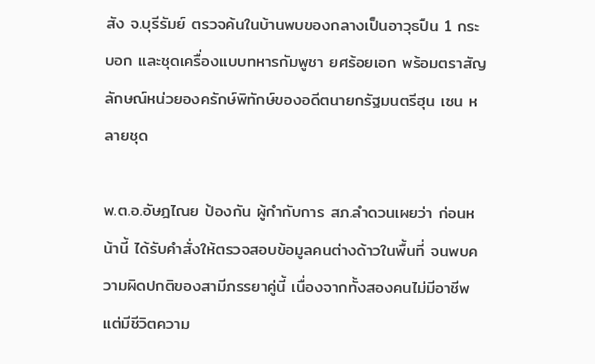สัง จ.บุรีรัมย์ ตรวจค้นในบ้านพบของกลางเป็นอาวุธปืน 1 กระบอก และชุดเครื่องแบบทหารกัมพูชา ยศร้อยเอก พร้อมตราสัญลักษณ์หน่วยองครักษ์พิทักษ์ของอดีตนายกรัฐมนตรีฮุน เซน หลายชุด

พ.ต.อ.อัษฎไณย ป้องกัน ผู้กำกับการ สภ.ลำดวนเผยว่า ก่อนหน้านี้ ได้รับคำสั่งให้ตรวจสอบข้อมูลคนต่างด้าวในพื้นที่ จนพบความผิดปกติของสามีภรรยาคู่นี้ เนื่องจากทั้งสองคนไม่มีอาชีพ แต่มีชีวิตความ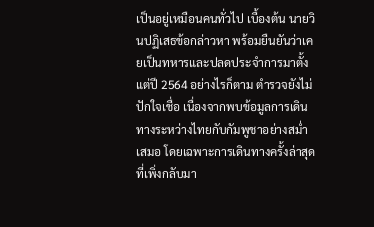เป็นอยู่เหมือนคนทั่วไป เบื้องต้น นายวินปฏิเสธข้อกล่าวหา พร้อมยืนยันว่าเคยเป็นทหารและปลดประจำการมาตั้งแต่ปี 2564 อย่างไรก็ตาม ตำรวจยังไม่ปักใจเชื่อ เนื่องจากพบข้อมูลการเดินทางระหว่างไทยกับกัมพูชาอย่างสม่ำเสมอ โดยเฉพาะการเดินทางครั้งล่าสุดที่เพิ่งกลับมา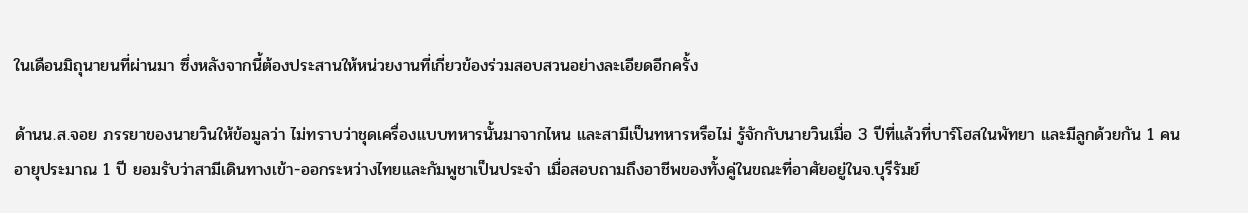ในเดือนมิถุนายนที่ผ่านมา ซึ่งหลังจากนี้ต้องประสานให้หน่วยงานที่เกี่ยวข้องร่วมสอบสวนอย่างละเอียดอีกครั้ง

ด้านน.ส.จอย ภรรยาของนายวินให้ข้อมูลว่า ไม่ทราบว่าชุดเครื่องแบบทหารนั้นมาจากไหน และสามีเป็นทหารหรือไม่ รู้จักกับนายวินเมื่อ 3 ปีที่แล้วที่บาร์โฮสในพัทยา และมีลูกด้วยกัน 1 คนอายุประมาณ 1 ปี ยอมรับว่าสามีเดินทางเข้า-ออกระหว่างไทยและกัมพูชาเป็นประจำ เมื่อสอบถามถึงอาชีพของทั้งคู่ในขณะที่อาศัยอยู่ในจ.บุรีรัมย์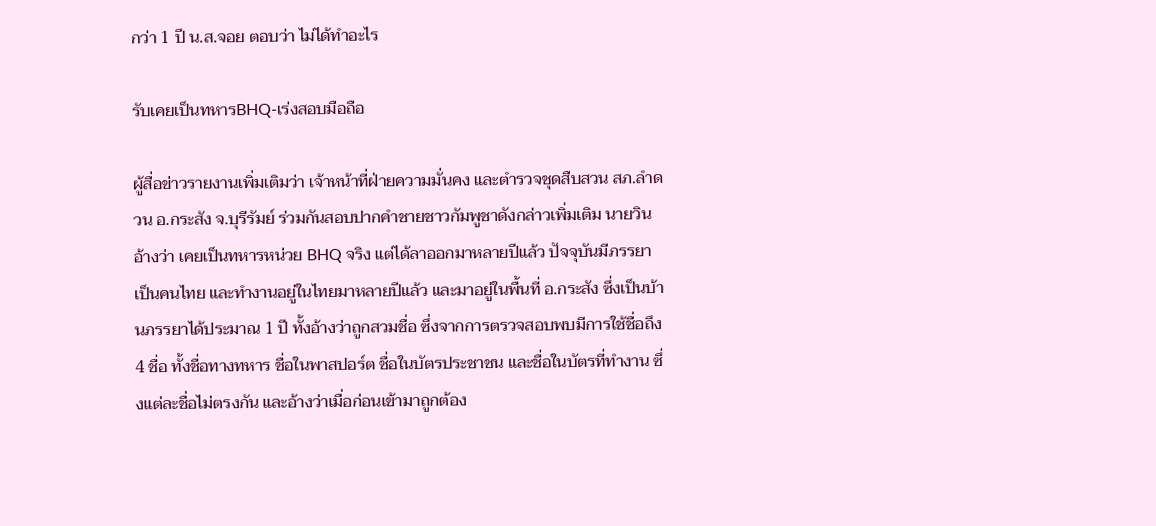กว่า 1 ปี น.ส.จอย ตอบว่า ไม่ได้ทำอะไร

รับเคยเป็นทหารBHQ-เร่งสอบมือถือ

ผู้สื่อข่าวรายงานเพิ่มเติมว่า เจ้าหน้าที่ฝ่ายความมั่นคง และตำรวจชุดสืบสวน สภ.ลำดวน อ.กระสัง จ.บุรีรัมย์ ร่วมกันสอบปากคำชายชาวกัมพูชาดังกล่าวเพิ่มเติม นายวินอ้างว่า เคยเป็นทหารหน่วย BHQ จริง แต่ได้ลาออกมาหลายปีแล้ว ปัจจุบันมีภรรยาเป็นคนไทย และทำงานอยู่ในไทยมาหลายปีแล้ว และมาอยู่ในพื้นที่ อ.กระสัง ซึ่งเป็นบ้านภรรยาได้ประมาณ 1 ปี ทั้งอ้างว่าถูกสวมชื่อ ซึ่งจากการตรวจสอบพบมีการใช้ชื่อถึง 4 ชื่อ ทั้งชื่อทางทหาร ชื่อในพาสปอร์ต ชื่อในบัตรประชาชน และชื่อในบัตรที่ทำงาน ซึ่งแต่ละชื่อไม่ตรงกัน และอ้างว่าเมื่อก่อนเข้ามาถูกต้อง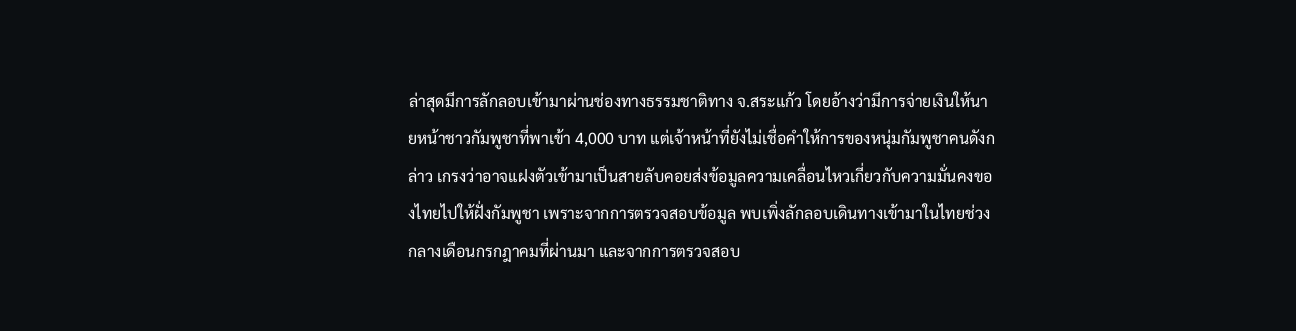ล่าสุดมีการลักลอบเข้ามาผ่านช่องทางธรรมชาติทาง จ.สระแก้ว โดยอ้างว่ามีการจ่ายเงินให้นายหน้าชาวกัมพูชาที่พาเข้า 4,000 บาท แต่เจ้าหน้าที่ยังไม่เชื่อคำให้การของหนุ่มกัมพูชาคนดังกล่าว เกรงว่าอาจแฝงตัวเข้ามาเป็นสายลับคอยส่งข้อมูลความเคลื่อนไหวเกี่ยวกับความมั่นคงของไทยไปให้ฝั่งกัมพูชา เพราะจากการตรวจสอบข้อมูล พบเพิ่งลักลอบเดินทางเข้ามาในไทยช่วงกลางเดือนกรกฎาคมที่ผ่านมา และจากการตรวจสอบ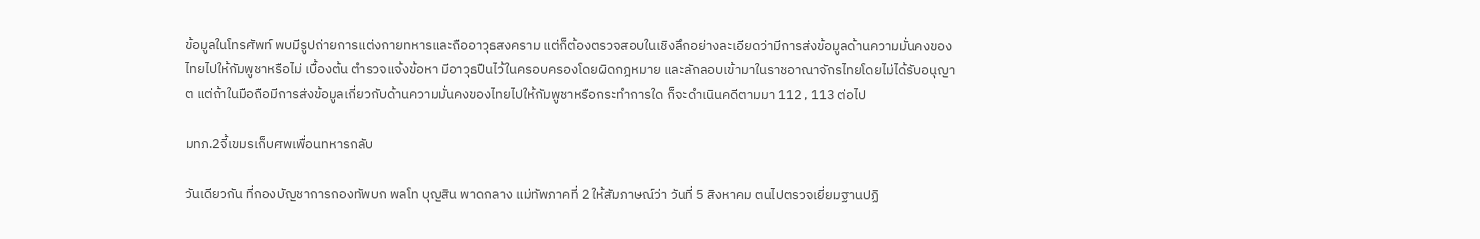ข้อมูลในโทรศัพท์ พบมีรูปถ่ายการแต่งกายทหารและถืออาวุธสงคราม แต่ก็ต้องตรวจสอบในเชิงลึกอย่างละเอียดว่ามีการส่งข้อมูลด้านความมั่นคงของไทยไปให้กัมพูชาหรือไม่ เบื้องต้น ตำรวจแจ้งข้อหา มีอาวุธปืนไว้ในครอบครองโดยผิดกฎหมาย และลักลอบเข้ามาในราชอาณาจักรไทยโดยไม่ได้รับอนุญาต แต่ถ้าในมือถือมีการส่งข้อมูลเกี่ยวกับด้านความมั่นคงของไทยไปให้กัมพูชาหรือกระทำการใด ก็จะดำเนินคดีตามมา 112 , 113 ต่อไป

มทภ.2จี้เขมรเก็บศพเพื่อนทหารกลับ

วันเดียวกัน ที่กองบัญชาการกองทัพบก พลโท บุญสิน พาดกลาง แม่ทัพภาคที่ 2 ให้สัมภาษณ์ว่า วันที่ 5 สิงหาคม ตนไปตรวจเยี่ยมฐานปฏิ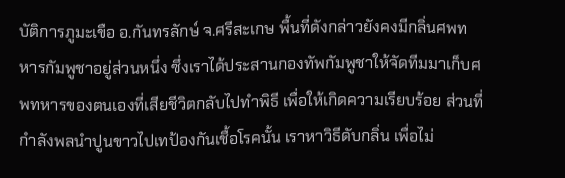บัติการภูมะเขือ อ.กันทรลักษ์ จ.ศรีสะเกษ พื้นที่ดังกล่าวยังคงมีกลิ่นศพทหารกัมพูชาอยู่ส่วนหนึ่ง ซึ่งเราได้ประสานกองทัพกัมพูชาให้จัดทีมมาเก็บศพทหารของตนเองที่เสียชีวิตกลับไปทำพิธี เพื่อให้เกิดความเรียบร้อย ส่วนที่กำลังพลนำปูนขาวไปเทป้องกันเชื้อโรคนั้น เราหาวิธีดับกลิ่น เพื่อไม่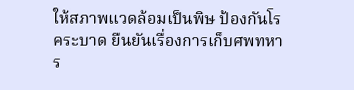ให้สภาพแวดล้อมเป็นพิษ ป้องกันโรคระบาด ยืนยันเรื่องการเก็บศพทหาร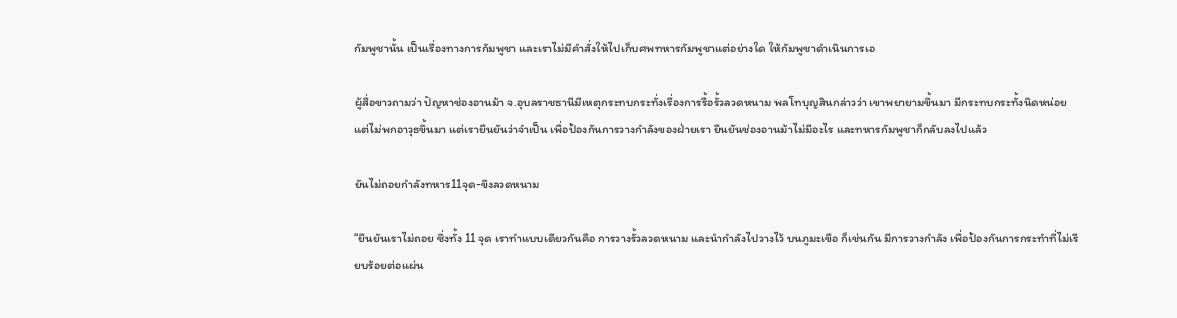กัมพูชานั้น เป็นเรื่องทางการกัมพูชา และเราไม่มีคำสั่งให้ไปเก็บศพทหารกัมพูชาแต่อย่างใด ให้กัมพูชาดำเนินการเอ

ผู้สื่อขาวถามว่า ปัญหาช่องอานม้า จ.อุบลราชธานีมีเหตุกระทบกระทั่งเรื่องการรื้อรั้วลวดหนาม พลโทบุญสินกล่าวว่า เขาพยายามขึ้นมา มีกระทบกระทั้งนิดหน่อย แต่ไม่พกอาวุธขึ้นมา แต่เรายืนยันว่าจำเป็น เพื่อป้องกันการวางกำลังของฝ่ายเรา ยืนยันช่องอานม้าไม่มีอะไร และทหารกัมพูชาก็กลับลงไปแล้ว

ยันไม่ถอยกำลังทหาร11จุด-ขึงลวดหนาม

“ยืนยันเราไม่ถอย ซึ่งทั้ง 11 จุด เราทำแบบเดียวกันคือ การวางรั้วลวดหนาม และนำกำลังไปวางไว้ บนภูมะเขือ ก็เช่นกัน มีการวางกำลัง เพื่อป้องกันการกระทำที่ไม่เรียบร้อยต่อแผ่น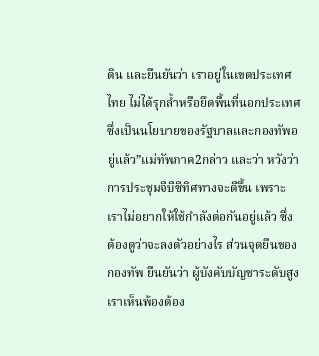ดิน และยืนยันว่า เราอยู่ในเขตประเทศไทย ไม่ได้รุกล้ำหรือยึดพื้นที่นอกประเทศ ซึ่งเป็นนโยบายของรัฐบาลและกองทัพอยู่แล้ว”แม่ทัพภาค2กล่าว และว่า หวังว่าการประชุมจีบีซีทิศทางจะดีขึ้น เพราะเราไม่อยากให้ใช้กำลังต่อกันอยู่แล้ว ซึ่งต้องดูว่าจะลงตัวอย่างไร ส่วนจุดยืนของกองทัพ ยืนยันว่า ผู้บังคับบัญชาระดับสูง เราเห็นพ้องต้อง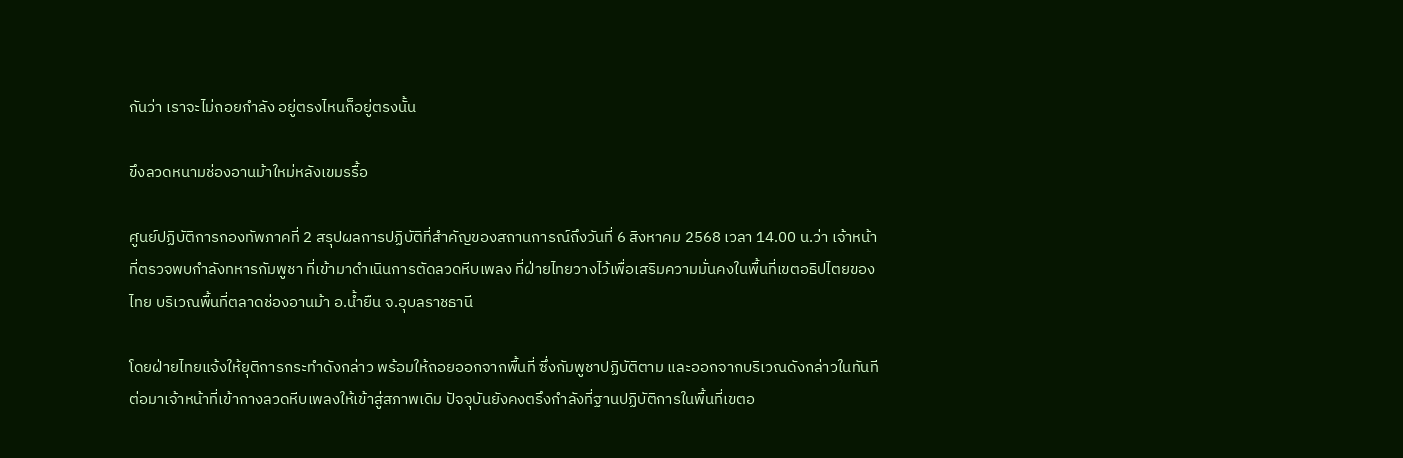กันว่า เราจะไม่ถอยกำลัง อยู่ตรงไหนก็อยู่ตรงนั้น

ขึงลวดหนามช่องอานม้าใหม่หลังเขมรรื้อ

ศูนย์ปฏิบัติการกองทัพภาคที่ 2 สรุปผลการปฏิบัติที่สำคัญของสถานการณ์ถึงวันที่ 6 สิงหาคม 2568 เวลา 14.00 น.ว่า เจ้าหน้าที่ตรวจพบกำลังทหารกัมพูชา ที่เข้ามาดำเนินการตัดลวดหีบเพลง ที่ฝ่ายไทยวางไว้เพื่อเสริมความมั่นคงในพื้นที่เขตอธิปไตยของไทย บริเวณพื้นที่ตลาดช่องอานม้า อ.น้ำยืน จ.อุบลราชธานี

โดยฝ่ายไทยแจ้งให้ยุติการกระทำดังกล่าว พร้อมให้ถอยออกจากพื้นที่ ซึ่งกัมพูชาปฏิบัติตาม และออกจากบริเวณดังกล่าวในทันที ต่อมาเจ้าหน้าที่เข้ากางลวดหีบเพลงให้เข้าสู่สภาพเดิม ปัจจุบันยังคงตรึงกำลังที่ฐานปฏิบัติการในพื้นที่เขตอ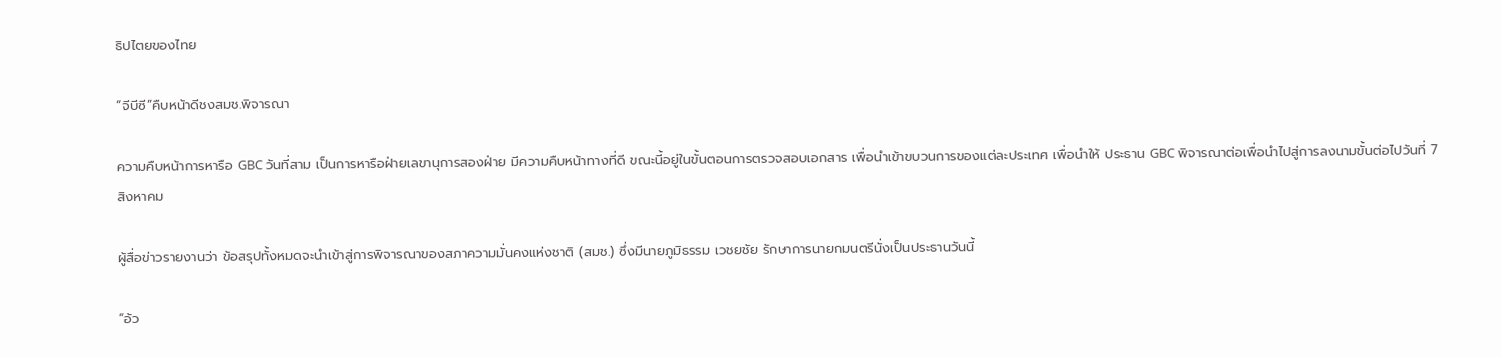ธิปไตยของไทย

“จีบีซี”คืบหน้าดีชงสมช.พิจารณา

ความคืบหน้าการหารือ GBC วันที่สาม เป็นการหารือฝ่ายเลขานุการสองฝ่าย มีความคืบหน้าทางที่ดี ขณะนี้อยู่ในขั้นตอนการตรวจสอบเอกสาร เพื่อนำเข้าขบวนการของแต่ละประเทศ เพื่อนำให้ ประธาน GBC พิจารณาต่อเพื่อนำไปสู่การลงนามขั้นต่อไปวันที่ 7 สิงหาคม

ผู้สื่อข่าวรายงานว่า ข้อสรุปทั้งหมดจะนำเข้าสู่การพิจารณาของสภาความมั่นคงแห่งชาติ (สมช.) ซึ่งมีนายภูมิธรรม เวชยชัย รักษาการนายกมนตรีนั่งเป็นประธานวันนี้

“อ้ว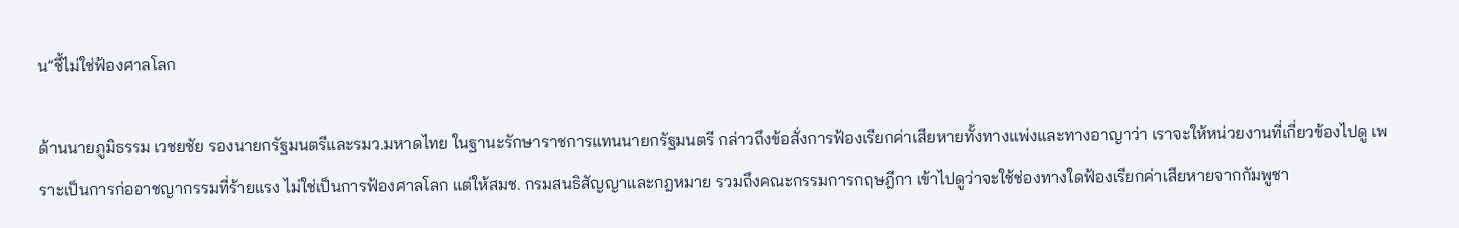น”ชี้ไม่ใช่ฟ้องศาลโลก

ด้านนายภูมิธรรม เวชยชัย รองนายกรัฐมนตรีและรมว.มหาดไทย ในฐานะรักษาราชการแทนนายกรัฐมนตรี กล่าวถึงข้อสั่งการฟ้องเรียกค่าเสียหายทั้งทางแพ่งและทางอาญาว่า เราจะให้หน่วยงานที่เกี่ยวข้องไปดู เพราะเป็นการก่ออาชญากรรมที่ร้ายแรง ไม่ใช่เป็นการฟ้องศาลโลก แต่ให้สมช. กรมสนธิสัญญาและกฎหมาย รวมถึงคณะกรรมการกฤษฎีกา เข้าไปดูว่าจะใช้ช่องทางใดฟ้องเรียกค่าเสียหายจากกัมพูชา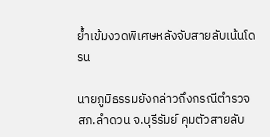ย้ำเข้มงวดพิเศษหลังจับสายลับเน้นโดรน

นายภูมิธรรมยังกล่าวถึงกรณีตำรวจ สภ.ลำดวน จ.บุรีรัมย์ คุมตัวสายลับ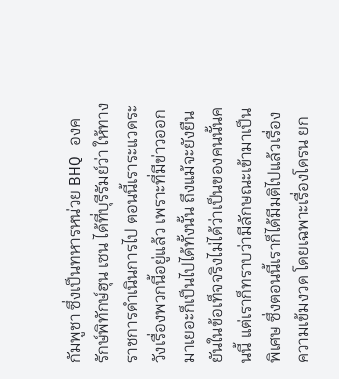กัมพูชา ซึ่งเป็นทหารหน่วย BHQ องครักษ์พิทักษ์ฮุน เซน ได้ที่บุรีรัมย์ว่า ให้ทางราชการดำเนินการไป ตอนนี้เราระแวดระวังเรื่องพวกนี้อยู่แล้ว เพราะที่มีข่าวออกมาเยอะก็เป็นไปได้ทั้งนั้น ถึงแม้จะยังยืนยันในข้อเท็จจริงไม่ได้ว่าเป็นของคนนั้นคนนี้ แต่เราก็ทราบว่ามีลักษณะเข้ามาเป็นพิเศษ ซึ่งตอนนี้เราก็ได้มีมติไปแล้วเรื่องความเข้มงวด โดยเฉพาะเรื่องโดรน ยก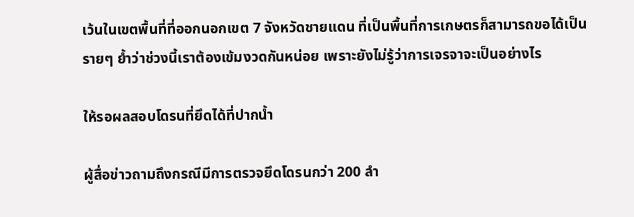เว้นในเขตพื้นที่ที่ออกนอกเขต 7 จังหวัดชายแดน ที่เป็นพื้นที่การเกษตรก็สามารถขอได้เป็นรายๆ ย้ำว่าช่วงนี้เราต้องเข้มงวดกันหน่อย เพราะยังไม่รู้ว่าการเจรจาจะเป็นอย่างไร

ให้รอผลสอบโดรนที่ยึดได้ที่ปากน้ำ

ผู้สื่อข่าวถามถึงกรณีมีการตรวจยึดโดรนกว่า 200 ลำ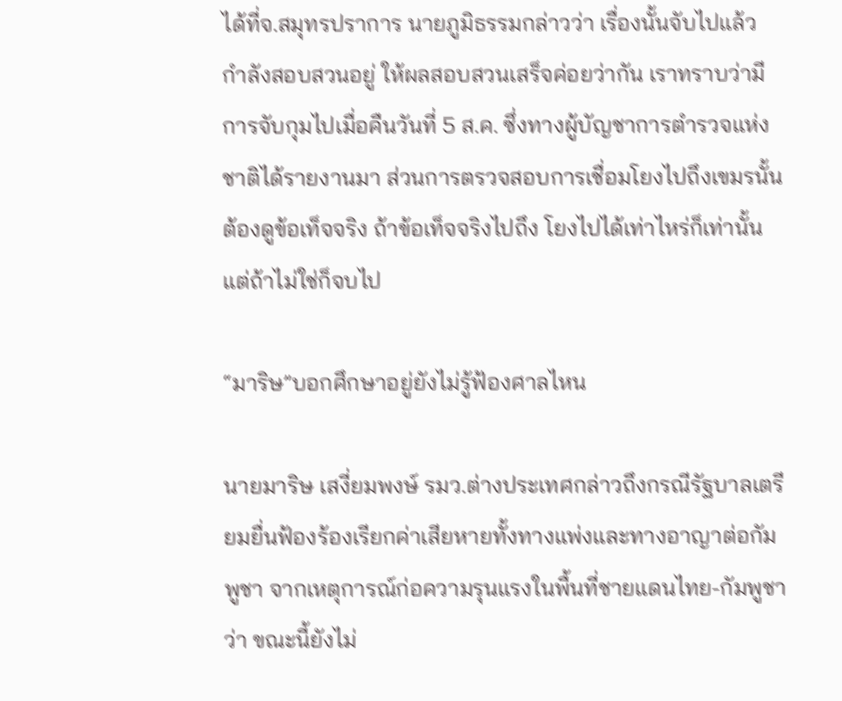ได้ที่จ.สมุทรปราการ นายภูมิธรรมกล่าวว่า เรื่องนั้นจับไปแล้ว กำลังสอบสวนอยู่ ให้ผลสอบสวนเสร็จค่อยว่ากัน เราทราบว่ามีการจับกุมไปเมื่อคืนวันที่ 5 ส.ค. ซึ่งทางผู้บัญชาการตำรวจแห่งชาติได้รายงานมา ส่วนการตรวจสอบการเชื่อมโยงไปถึงเขมรนั้น ต้องดูข้อเท็จจริง ถ้าข้อเท็จจริงไปถึง โยงไปได้เท่าไหร่ก็เท่านั้น แต่ถ้าไม่ใช่ก็จบไป

“มาริษ”บอกศึกษาอยู่ยังไม่รู้ฟ้องศาลไหน

นายมาริษ เสงี่ยมพงษ์ รมว.ต่างประเทศกล่าวถึงกรณีรัฐบาลเตรียมยื่นฟ้องร้องเรียกค่าเสียหายทั้งทางแพ่งและทางอาญาต่อกัมพูชา จากเหตุการณ์ก่อความรุนแรงในพื้นที่ชายแดนไทย-กัมพูชา ว่า ขณะนี้ยังไม่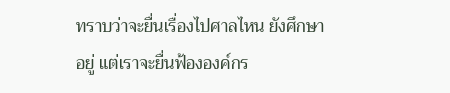ทราบว่าจะยื่นเรื่องไปศาลไหน ยังศึกษาอยู่ แต่เราจะยื่นฟ้ององค์กร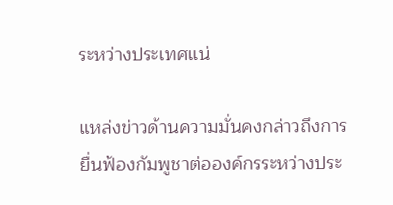ระหว่างประเทศแน่

แหล่งข่าวด้านความมั่นคงกล่าวถึงการยื่นฟ้องกัมพูชาต่อองค์กรระหว่างประ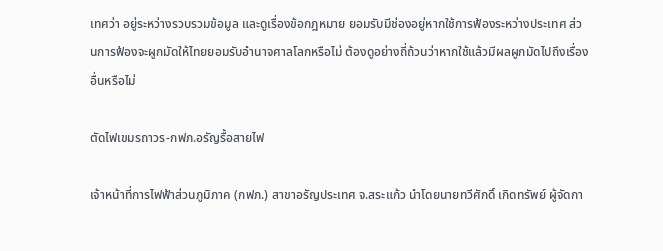เทศว่า อยู่ระหว่างรวบรวมข้อมูล และดูเรื่องข้อกฎหมาย ยอมรับมีช่องอยู่หากใช้การฟ้องระหว่างประเทศ ส่วนการฟ้องจะผูกมัดให้ไทยยอมรับอำนาจศาลโลกหรือไม่ ต้องดูอย่างถี่ถ้วนว่าหากใช้แล้วมีผลผูกมัดไปถึงเรื่องอื่นหรือไม่

ตัดไฟเขมรถาวร-กฟภ.อรัญรื้อสายไฟ

เจ้าหน้าที่การไฟฟ้าส่วนภูมิภาค (กฟภ.) สาขาอรัญประเทศ จ.สระแก้ว นำโดยนายทวีศักดิ์ เกิดทรัพย์ ผู้จัดกา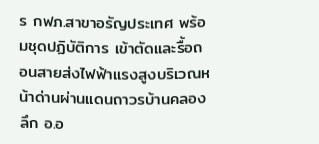ร กฟภ.สาขาอรัญประเทศ พร้อมชุดปฏิบัติการ เข้าตัดและรื้อถอนสายส่งไฟฟ้าแรงสูงบริเวณหน้าด่านผ่านแดนถาวรบ้านคลองลึก อ.อ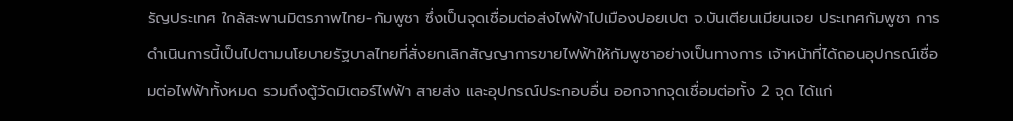รัญประเทศ ใกล้สะพานมิตรภาพไทย-กัมพูชา ซึ่งเป็นจุดเชื่อมต่อส่งไฟฟ้าไปเมืองปอยเปต จ.บันเตียนเมียนเจย ประเทศกัมพูชา การดำเนินการนี้เป็นไปตามนโยบายรัฐบาลไทยที่สั่งยกเลิกสัญญาการขายไฟฟ้าให้กัมพูชาอย่างเป็นทางการ เจ้าหน้าที่ได้ถอนอุปกรณ์เชื่อมต่อไฟฟ้าทั้งหมด รวมถึงตู้วัดมิเตอร์ไฟฟ้า สายส่ง และอุปกรณ์ประกอบอื่น ออกจากจุดเชื่อมต่อทั้ง 2 จุด ได้แก่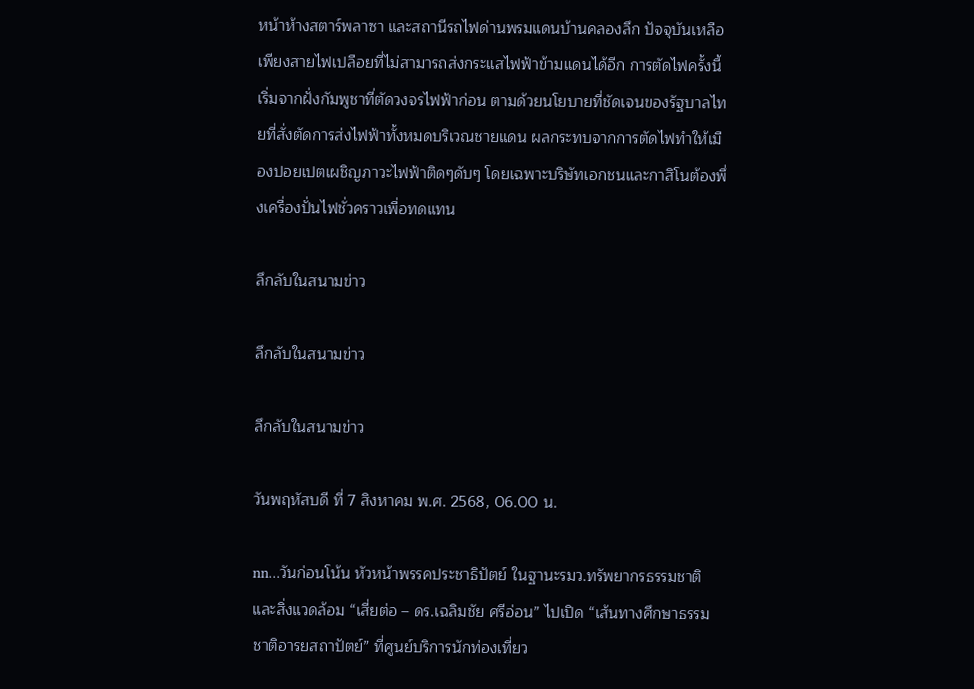หน้าห้างสตาร์พลาซา และสถานีรถไฟด่านพรมแดนบ้านคลองลึก ปัจจุบันเหลือเพียงสายไฟเปลือยที่ไม่สามารถส่งกระแสไฟฟ้าข้ามแดนได้อีก การตัดไฟครั้งนี้เริ่มจากฝั่งกัมพูชาที่ตัดวงจรไฟฟ้าก่อน ตามด้วยนโยบายที่ชัดเจนของรัฐบาลไทยที่สั่งตัดการส่งไฟฟ้าทั้งหมดบริเวณชายแดน ผลกระทบจากการตัดไฟทำให้เมืองปอยเปตเผชิญภาวะไฟฟ้าติดๆดับๆ โดยเฉพาะบริษัทเอกชนและกาสิโนต้องพึ่งเครื่องปั่นไฟชั่วคราวเพื่อทดแทน

ลึกลับในสนามข่าว

ลึกลับในสนามข่าว

ลึกลับในสนามข่าว

วันพฤหัสบดี ที่ 7 สิงหาคม พ.ศ. 2568, 06.00 น.

nn…วันก่อนโน้น หัวหน้าพรรคประชาธิปัตย์ ในฐานะรมว.ทรัพยากรธรรมชาติและสิ่งแวดล้อม “เสี่ยต่อ – ดร.เฉลิมชัย ศรีอ่อน” ไปเปิด “เส้นทางศึกษาธรรมชาติอารยสถาปัตย์” ที่ศูนย์บริการนักท่องเที่ยว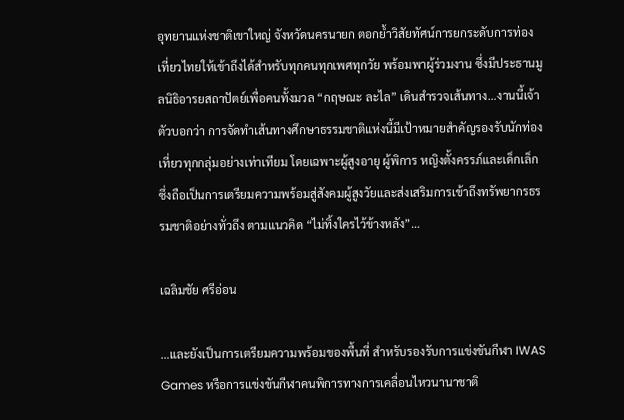อุทยานแห่งชาติเขาใหญ่ จังหวัดนครนายก ตอกย้ำวิสัยทัศน์การยกระดับการท่องเที่ยวไทยให้เข้าถึงได้สำหรับทุกคนทุกเพศทุกวัย พร้อมพาผู้ร่วมงาน ซึ่งมีประธานมูลนิธิอารยสถาปัตย์เพื่อคนทั้งมวล “กฤษณะ ละไล” เดินสำรวจเส้นทาง…งานนี้เจ้าตัวบอกว่า การจัดทำเส้นทางศึกษาธรรมชาติแห่งนี้มีเป้าหมายสำคัญรองรับนักท่องเที่ยวทุกกลุ่มอย่างเท่าเทียม โดยเฉพาะผู้สูงอายุ ผู้พิการ หญิงตั้งครรภ์และเด็กเล็ก ซึ่งถือเป็นการเตรียมความพร้อมสู่สังคมผู้สูงวัยและส่งเสริมการเข้าถึงทรัพยากรธรรมชาติอย่างทั่วถึง ตามแนวคิด “ไม่ทิ้งใครไว้ข้างหลัง”…

เฉลิมชัย ศรีอ่อน

…และยังเป็นการเตรียมความพร้อมของพื้นที่ สำหรับรองรับการแข่งขันกีฬา IWAS Games หรือการแข่งขันกีฬาคนพิการทางการเคลื่อนไหวนานาชาติ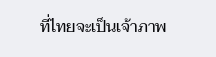ที่ไทยจะเป็นเจ้าภาพ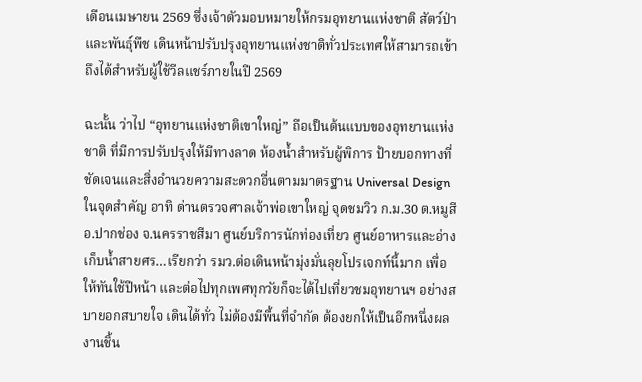เดือนเมษายน 2569 ซึ่งเจ้าตัวมอบหมายให้กรมอุทยานแห่งชาติ สัตว์ป่าและพันธุ์พืช เดินหน้าปรับปรุงอุทยานแห่งชาติทั่วประเทศให้สามารถเข้าถึงได้สำหรับผู้ใช้วีลแชร์ภายในปี 2569

ฉะนั้น ว่าไป “อุทยานแห่งชาติเขาใหญ่” ถือเป็นต้นแบบของอุทยานแห่งชาติ ที่มีการปรับปรุงให้มีทางลาด ห้องน้ำสำหรับผู้พิการ ป้ายบอกทางที่ชัดเจนและสิ่งอำนวยความสะดวกอื่นตามมาตรฐาน Universal Design ในจุดสำคัญ อาทิ ด่านตรวจศาลเจ้าพ่อเขาใหญ่ จุดชมวิว ก.ม.30 ต.หมูสี อ.ปากช่อง จ.นครราชสีมา ศูนย์บริการนักท่องเที่ยว ศูนย์อาหารและอ่างเก็บน้ำสายศร…เรียกว่า รมว.ต่อเดินหน้ามุ่งมั่นลุยโปรเจกท์นี้มาก เพื่อให้ทันใช้ปีหน้า และต่อไปทุกเพศทุกวัยก็จะได้ไปเที่ยวชมอุทยานฯ อย่างสบายอกสบายใจ เดินได้ทั่ว ไม่ต้องมีพื้นที่จำกัด ต้องยกให้เป็นอีกหนึ่งผลงานชิ้น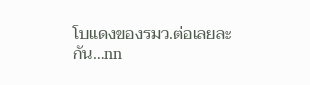โบแดงของรมว.ต่อเลยละกัน…nn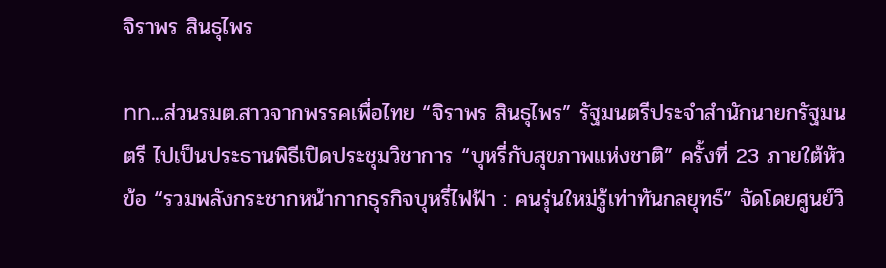จิราพร สินธุไพร

nn…ส่วนรมต.สาวจากพรรคเพื่อไทย “จิราพร สินธุไพร” รัฐมนตรีประจำสำนักนายกรัฐมนตรี ไปเป็นประธานพิธีเปิดประชุมวิชาการ “บุหรี่กับสุขภาพแห่งชาติ” ครั้งที่ 23 ภายใต้หัวข้อ “รวมพลังกระชากหน้ากากธุรกิจบุหรี่ไฟฟ้า : คนรุ่นใหม่รู้เท่าทันกลยุทธ์” จัดโดยศูนย์วิ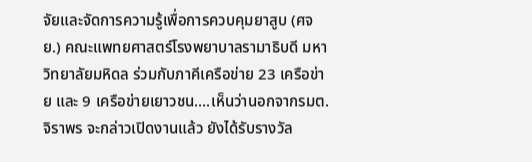จัยและจัดการความรู้เพื่อการควบคุมยาสูบ (ศจย.) คณะแพทยศาสตร์โรงพยาบาลรามาธิบดี มหาวิทยาลัยมหิดล ร่วมกับภาคีเครือข่าย 23 เครือข่าย และ 9 เครือข่ายเยาวชน….เห็นว่านอกจากรมต.จิราพร จะกล่าวเปิดงานแล้ว ยังได้รับรางวัล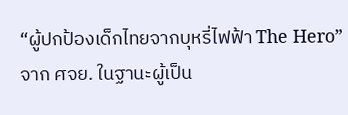“ผู้ปกป้องเด็กไทยจากบุหรี่ไฟฟ้า The Hero” จาก ศจย. ในฐานะผู้เป็น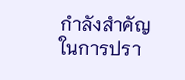กำลังสำคัญในการปรา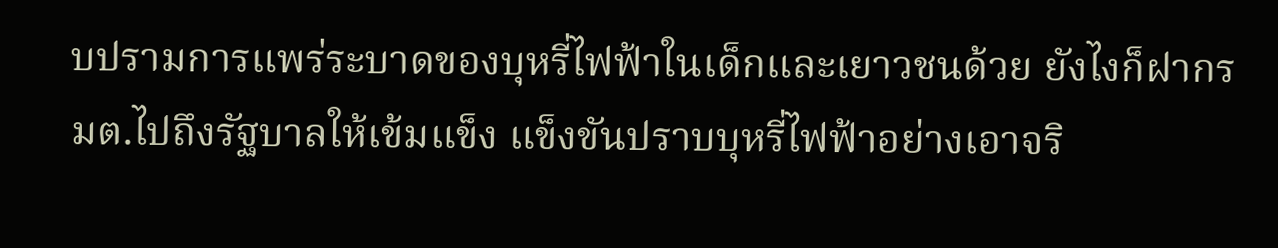บปรามการแพร่ระบาดของบุหรี่ไฟฟ้าในเด็กและเยาวชนด้วย ยังไงก็ฝากรมต.ไปถึงรัฐบาลให้เข้มแข็ง แข็งขันปราบบุหรี่ไฟฟ้าอย่างเอาจริ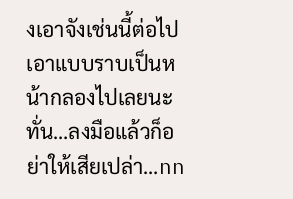งเอาจังเช่นนี้ต่อไป เอาแบบราบเป็นหน้ากลองไปเลยนะทั่น…ลงมือแล้วก็อย่าให้เสียเปล่า…nn